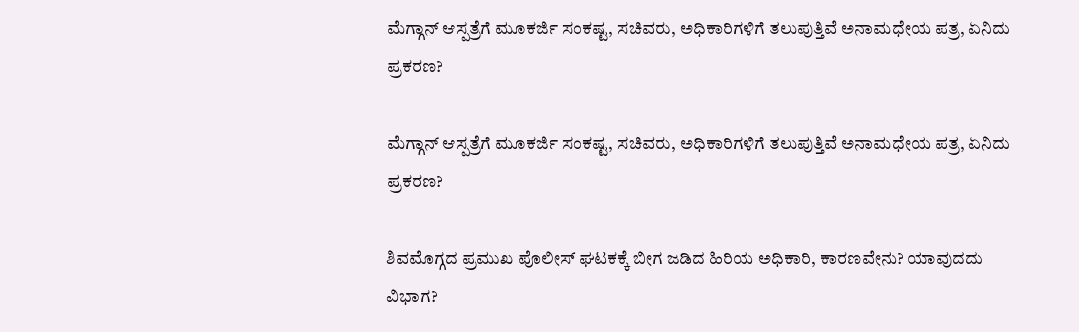ಮೆಗ್ಗಾನ್ ಆಸ್ಪತ್ರೆಗೆ ಮೂಕರ್ಜಿ ಸಂಕಷ್ಟ, ಸಚಿವರು, ಅಧಿಕಾರಿಗಳಿಗೆ ತಲುಪುತ್ತಿವೆ ಅನಾಮಧೇಯ ಪತ್ರ, ಏನಿದು ಪ್ರಕರಣ?

ಮೆಗ್ಗಾನ್ ಆಸ್ಪತ್ರೆಗೆ ಮೂಕರ್ಜಿ ಸಂಕಷ್ಟ, ಸಚಿವರು, ಅಧಿಕಾರಿಗಳಿಗೆ ತಲುಪುತ್ತಿವೆ ಅನಾಮಧೇಯ ಪತ್ರ, ಏನಿದು ಪ್ರಕರಣ?

ಶಿವಮೊಗ್ಗದ ಪ್ರಮುಖ ಪೊಲೀಸ್ ಘಟಕಕ್ಕೆ ಬೀಗ ಜಡಿದ ಹಿರಿಯ ಅಧಿಕಾರಿ, ಕಾರಣವೇನು? ಯಾವುದದು ವಿಭಾಗ?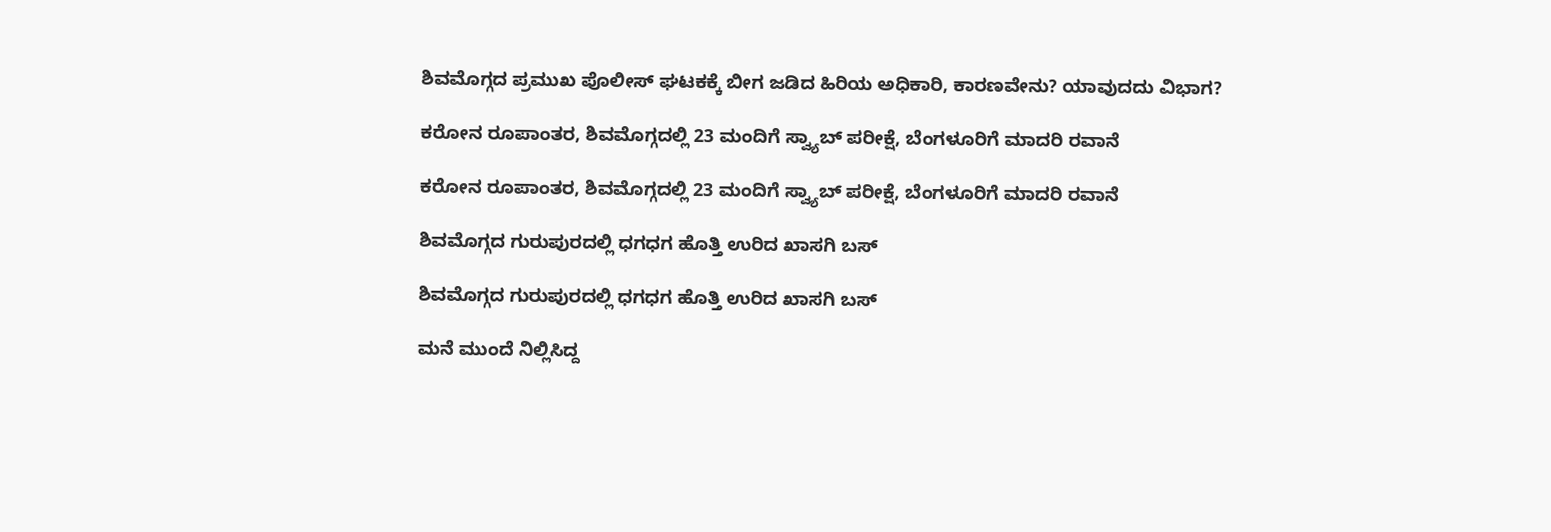ಶಿವಮೊಗ್ಗದ ಪ್ರಮುಖ ಪೊಲೀಸ್ ಘಟಕಕ್ಕೆ ಬೀಗ ಜಡಿದ ಹಿರಿಯ ಅಧಿಕಾರಿ, ಕಾರಣವೇನು? ಯಾವುದದು ವಿಭಾಗ?

ಕರೋನ ರೂಪಾಂತರ, ಶಿವಮೊಗ್ಗದಲ್ಲಿ 23 ಮಂದಿಗೆ ಸ್ವ್ಯಾಬ್ ಪರೀಕ್ಷೆ, ಬೆಂಗಳೂರಿಗೆ ಮಾದರಿ ರವಾನೆ

ಕರೋನ ರೂಪಾಂತರ, ಶಿವಮೊಗ್ಗದಲ್ಲಿ 23 ಮಂದಿಗೆ ಸ್ವ್ಯಾಬ್ ಪರೀಕ್ಷೆ, ಬೆಂಗಳೂರಿಗೆ ಮಾದರಿ ರವಾನೆ

ಶಿವಮೊಗ್ಗದ ಗುರುಪುರದಲ್ಲಿ ಧಗಧಗ ಹೊತ್ತಿ ಉರಿದ ಖಾಸಗಿ ಬಸ್

ಶಿವಮೊಗ್ಗದ ಗುರುಪುರದಲ್ಲಿ ಧಗಧಗ ಹೊತ್ತಿ ಉರಿದ ಖಾಸಗಿ ಬಸ್

ಮನೆ ಮುಂದೆ ನಿಲ್ಲಿಸಿದ್ದ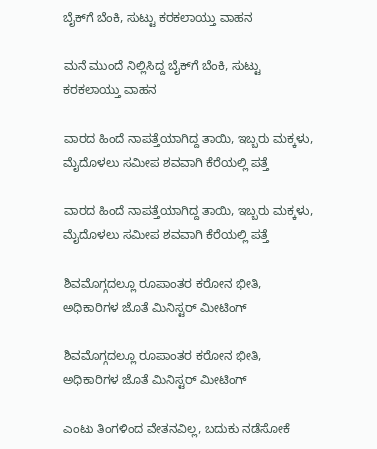ಬೈಕ್‌ಗೆ ಬೆಂಕಿ, ಸುಟ್ಟು ಕರಕಲಾಯ್ತು ವಾಹನ

ಮನೆ ಮುಂದೆ ನಿಲ್ಲಿಸಿದ್ದ ಬೈಕ್‌ಗೆ ಬೆಂಕಿ, ಸುಟ್ಟು ಕರಕಲಾಯ್ತು ವಾಹನ

ವಾರದ ಹಿಂದೆ ನಾಪತ್ತೆಯಾಗಿದ್ದ ತಾಯಿ, ಇಬ್ಬರು ಮಕ್ಕಳು, ಮೈದೊಳಲು ಸಮೀಪ ಶವವಾಗಿ ಕೆರೆಯಲ್ಲಿ ಪತ್ತೆ

ವಾರದ ಹಿಂದೆ ನಾಪತ್ತೆಯಾಗಿದ್ದ ತಾಯಿ, ಇಬ್ಬರು ಮಕ್ಕಳು, ಮೈದೊಳಲು ಸಮೀಪ ಶವವಾಗಿ ಕೆರೆಯಲ್ಲಿ ಪತ್ತೆ

ಶಿವಮೊಗ್ಗದಲ್ಲೂ ರೂಪಾಂತರ ಕರೋನ ಭೀತಿ, ಅಧಿಕಾರಿಗಳ ಜೊತೆ ಮಿನಿಸ್ಟರ್ ಮೀಟಿಂಗ್

ಶಿವಮೊಗ್ಗದಲ್ಲೂ ರೂಪಾಂತರ ಕರೋನ ಭೀತಿ, ಅಧಿಕಾರಿಗಳ ಜೊತೆ ಮಿನಿಸ್ಟರ್ ಮೀಟಿಂಗ್

ಎಂಟು ತಿಂಗಳಿಂದ ವೇತನವಿಲ್ಲ, ಬದುಕು ನಡೆಸೋಕೆ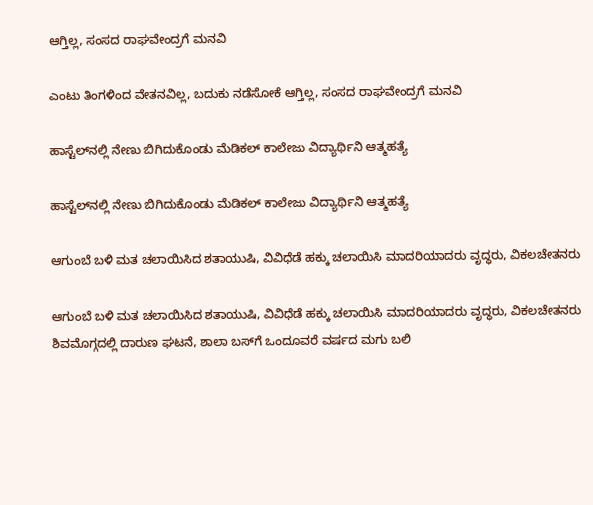ಆಗ್ತಿಲ್ಲ, ಸಂಸದ ರಾಘವೇಂದ್ರಗೆ ಮನವಿ

ಎಂಟು ತಿಂಗಳಿಂದ ವೇತನವಿಲ್ಲ, ಬದುಕು ನಡೆಸೋಕೆ ಆಗ್ತಿಲ್ಲ, ಸಂಸದ ರಾಘವೇಂದ್ರಗೆ ಮನವಿ

ಹಾಸ್ಟೆಲ್‌ನಲ್ಲಿ ನೇಣು ಬಿಗಿದುಕೊಂಡು ಮೆಡಿಕಲ್ ಕಾಲೇಜು ವಿದ್ಯಾರ್ಥಿನಿ ಆತ್ಮಹತ್ಯೆ

ಹಾಸ್ಟೆಲ್‌ನಲ್ಲಿ ನೇಣು ಬಿಗಿದುಕೊಂಡು ಮೆಡಿಕಲ್ ಕಾಲೇಜು ವಿದ್ಯಾರ್ಥಿನಿ ಆತ್ಮಹತ್ಯೆ

ಆಗುಂಬೆ ಬಳಿ ಮತ ಚಲಾಯಿಸಿದ ಶತಾಯುಷಿ, ವಿವಿಧೆಡೆ ಹಕ್ಕು ಚಲಾಯಿಸಿ ಮಾದರಿಯಾದರು ವೃದ್ಧರು, ವಿಕಲಚೇತನರು

ಆಗುಂಬೆ ಬಳಿ ಮತ ಚಲಾಯಿಸಿದ ಶತಾಯುಷಿ, ವಿವಿಧೆಡೆ ಹಕ್ಕು ಚಲಾಯಿಸಿ ಮಾದರಿಯಾದರು ವೃದ್ಧರು, ವಿಕಲಚೇತನರು
ಶಿವಮೊಗ್ಗದಲ್ಲಿ ದಾರುಣ ಘಟನೆ, ಶಾಲಾ ಬಸ್‌ಗೆ ಒಂದೂವರೆ ವರ್ಷದ ಮಗು ಬಲಿ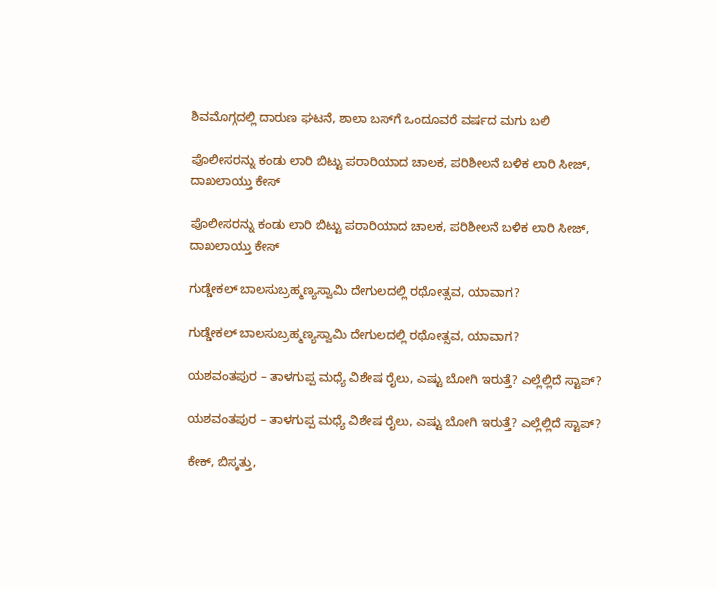ಶಿವಮೊಗ್ಗದಲ್ಲಿ ದಾರುಣ ಘಟನೆ, ಶಾಲಾ ಬಸ್‌ಗೆ ಒಂದೂವರೆ ವರ್ಷದ ಮಗು ಬಲಿ

ಪೊಲೀಸರನ್ನು ಕಂಡು ಲಾರಿ ಬಿಟ್ಟು ಪರಾರಿಯಾದ ಚಾಲಕ, ಪರಿಶೀಲನೆ ಬಳಿಕ ಲಾರಿ ಸೀಜ್‌, ದಾಖಲಾಯ್ತು ಕೇಸ್

ಪೊಲೀಸರನ್ನು ಕಂಡು ಲಾರಿ ಬಿಟ್ಟು ಪರಾರಿಯಾದ ಚಾಲಕ, ಪರಿಶೀಲನೆ ಬಳಿಕ ಲಾರಿ ಸೀಜ್‌, ದಾಖಲಾಯ್ತು ಕೇಸ್

ಗುಡ್ಡೇಕಲ್‌ ಬಾಲಸುಬ್ರಹ್ಮಣ್ಯಸ್ವಾಮಿ ದೇಗುಲದಲ್ಲಿ ರಥೋತ್ಸವ, ಯಾವಾಗ?

ಗುಡ್ಡೇಕಲ್‌ ಬಾಲಸುಬ್ರಹ್ಮಣ್ಯಸ್ವಾಮಿ ದೇಗುಲದಲ್ಲಿ ರಥೋತ್ಸವ, ಯಾವಾಗ?

ಯಶವಂತಪುರ – ತಾಳಗುಪ್ಪ ಮಧ್ಯೆ ವಿಶೇಷ ರೈಲು, ಎಷ್ಟು ಬೋಗಿ ಇರುತ್ತೆ? ಎಲ್ಲೆಲ್ಲಿದೆ ಸ್ಟಾಪ್?

ಯಶವಂತಪುರ – ತಾಳಗುಪ್ಪ ಮಧ್ಯೆ ವಿಶೇಷ ರೈಲು, ಎಷ್ಟು ಬೋಗಿ ಇರುತ್ತೆ? ಎಲ್ಲೆಲ್ಲಿದೆ ಸ್ಟಾಪ್?

ಕೇಕ್‌, ಬಿಸ್ಕತ್ತು,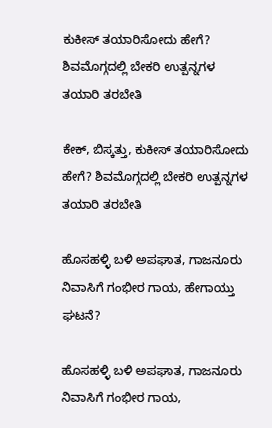ಕುಕೀಸ್‌ ತಯಾರಿಸೋದು ಹೇಗೆ? ಶಿವಮೊಗ್ಗದಲ್ಲಿ ಬೇಕರಿ ಉತ್ಪನ್ನಗಳ ತಯಾರಿ ತರಬೇತಿ

ಕೇಕ್‌, ಬಿಸ್ಕತ್ತು, ಕುಕೀಸ್‌ ತಯಾರಿಸೋದು ಹೇಗೆ? ಶಿವಮೊಗ್ಗದಲ್ಲಿ ಬೇಕರಿ ಉತ್ಪನ್ನಗಳ ತಯಾರಿ ತರಬೇತಿ

ಹೊಸಹಳ್ಳಿ ಬಳಿ ಅಪಘಾತ, ಗಾಜನೂರು ನಿವಾಸಿಗೆ ಗಂಭೀರ ಗಾಯ, ಹೇಗಾಯ್ತು ಘಟನೆ?

ಹೊಸಹಳ್ಳಿ ಬಳಿ ಅಪಘಾತ, ಗಾಜನೂರು ನಿವಾಸಿಗೆ ಗಂಭೀರ ಗಾಯ,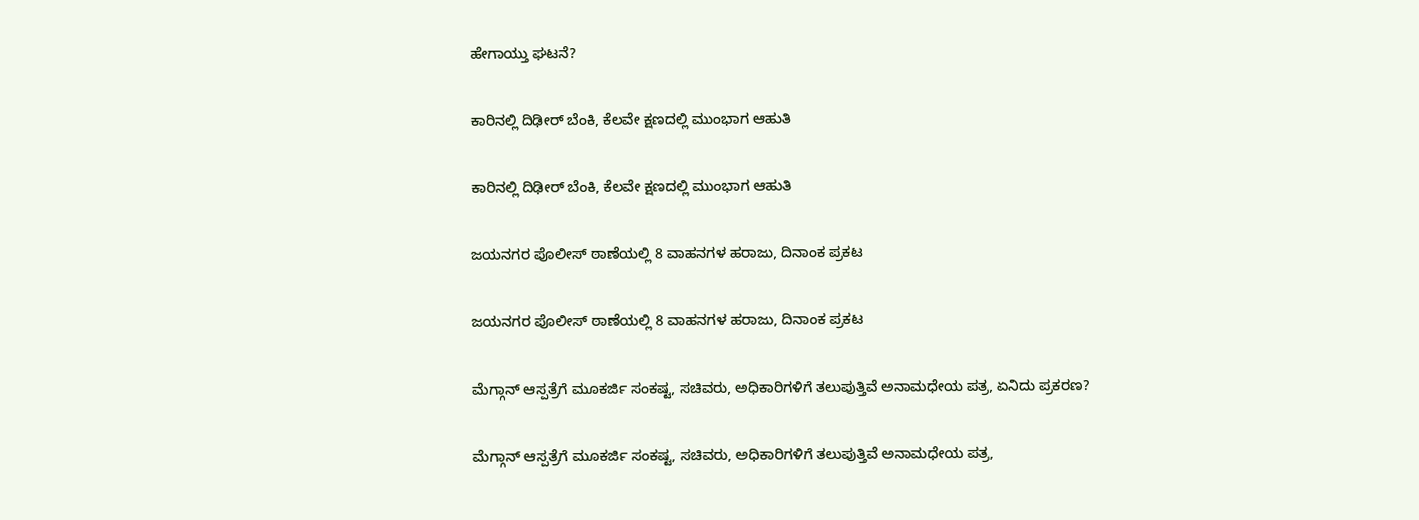ಹೇಗಾಯ್ತು ಘಟನೆ?

ಕಾರಿನಲ್ಲಿ ದಿಢೀರ್‌ ಬೆಂಕಿ, ಕೆಲವೇ ಕ್ಷಣದಲ್ಲಿ ಮುಂಭಾಗ ಆಹುತಿ

ಕಾರಿನಲ್ಲಿ ದಿಢೀರ್‌ ಬೆಂಕಿ, ಕೆಲವೇ ಕ್ಷಣದಲ್ಲಿ ಮುಂಭಾಗ ಆಹುತಿ

ಜಯನಗರ ಪೊಲೀಸ್‌ ಠಾಣೆಯಲ್ಲಿ 8 ವಾಹನಗಳ ಹರಾಜು, ದಿನಾಂಕ ಪ್ರಕಟ

ಜಯನಗರ ಪೊಲೀಸ್‌ ಠಾಣೆಯಲ್ಲಿ 8 ವಾಹನಗಳ ಹರಾಜು, ದಿನಾಂಕ ಪ್ರಕಟ

ಮೆಗ್ಗಾನ್ ಆಸ್ಪತ್ರೆಗೆ ಮೂಕರ್ಜಿ ಸಂಕಷ್ಟ, ಸಚಿವರು, ಅಧಿಕಾರಿಗಳಿಗೆ ತಲುಪುತ್ತಿವೆ ಅನಾಮಧೇಯ ಪತ್ರ, ಏನಿದು ಪ್ರಕರಣ?

ಮೆಗ್ಗಾನ್ ಆಸ್ಪತ್ರೆಗೆ ಮೂಕರ್ಜಿ ಸಂಕಷ್ಟ, ಸಚಿವರು, ಅಧಿಕಾರಿಗಳಿಗೆ ತಲುಪುತ್ತಿವೆ ಅನಾಮಧೇಯ ಪತ್ರ,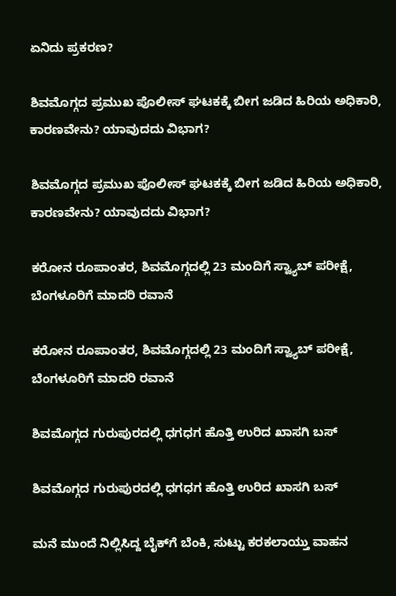ಏನಿದು ಪ್ರಕರಣ?

ಶಿವಮೊಗ್ಗದ ಪ್ರಮುಖ ಪೊಲೀಸ್ ಘಟಕಕ್ಕೆ ಬೀಗ ಜಡಿದ ಹಿರಿಯ ಅಧಿಕಾರಿ, ಕಾರಣವೇನು? ಯಾವುದದು ವಿಭಾಗ?

ಶಿವಮೊಗ್ಗದ ಪ್ರಮುಖ ಪೊಲೀಸ್ ಘಟಕಕ್ಕೆ ಬೀಗ ಜಡಿದ ಹಿರಿಯ ಅಧಿಕಾರಿ, ಕಾರಣವೇನು? ಯಾವುದದು ವಿಭಾಗ?

ಕರೋನ ರೂಪಾಂತರ, ಶಿವಮೊಗ್ಗದಲ್ಲಿ 23 ಮಂದಿಗೆ ಸ್ವ್ಯಾಬ್ ಪರೀಕ್ಷೆ, ಬೆಂಗಳೂರಿಗೆ ಮಾದರಿ ರವಾನೆ

ಕರೋನ ರೂಪಾಂತರ, ಶಿವಮೊಗ್ಗದಲ್ಲಿ 23 ಮಂದಿಗೆ ಸ್ವ್ಯಾಬ್ ಪರೀಕ್ಷೆ, ಬೆಂಗಳೂರಿಗೆ ಮಾದರಿ ರವಾನೆ

ಶಿವಮೊಗ್ಗದ ಗುರುಪುರದಲ್ಲಿ ಧಗಧಗ ಹೊತ್ತಿ ಉರಿದ ಖಾಸಗಿ ಬಸ್

ಶಿವಮೊಗ್ಗದ ಗುರುಪುರದಲ್ಲಿ ಧಗಧಗ ಹೊತ್ತಿ ಉರಿದ ಖಾಸಗಿ ಬಸ್

ಮನೆ ಮುಂದೆ ನಿಲ್ಲಿಸಿದ್ದ ಬೈಕ್‌ಗೆ ಬೆಂಕಿ, ಸುಟ್ಟು ಕರಕಲಾಯ್ತು ವಾಹನ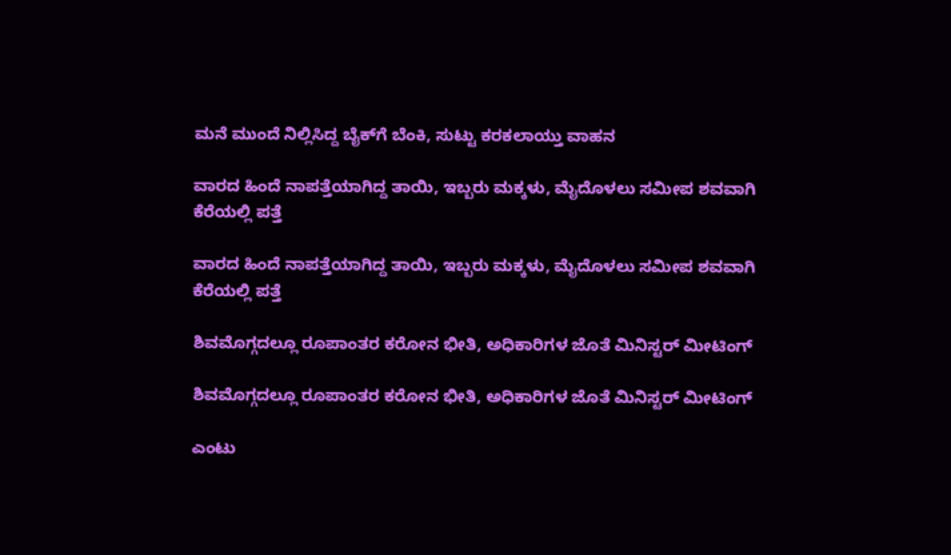ಮನೆ ಮುಂದೆ ನಿಲ್ಲಿಸಿದ್ದ ಬೈಕ್‌ಗೆ ಬೆಂಕಿ, ಸುಟ್ಟು ಕರಕಲಾಯ್ತು ವಾಹನ

ವಾರದ ಹಿಂದೆ ನಾಪತ್ತೆಯಾಗಿದ್ದ ತಾಯಿ, ಇಬ್ಬರು ಮಕ್ಕಳು, ಮೈದೊಳಲು ಸಮೀಪ ಶವವಾಗಿ ಕೆರೆಯಲ್ಲಿ ಪತ್ತೆ

ವಾರದ ಹಿಂದೆ ನಾಪತ್ತೆಯಾಗಿದ್ದ ತಾಯಿ, ಇಬ್ಬರು ಮಕ್ಕಳು, ಮೈದೊಳಲು ಸಮೀಪ ಶವವಾಗಿ ಕೆರೆಯಲ್ಲಿ ಪತ್ತೆ

ಶಿವಮೊಗ್ಗದಲ್ಲೂ ರೂಪಾಂತರ ಕರೋನ ಭೀತಿ, ಅಧಿಕಾರಿಗಳ ಜೊತೆ ಮಿನಿಸ್ಟರ್ ಮೀಟಿಂಗ್

ಶಿವಮೊಗ್ಗದಲ್ಲೂ ರೂಪಾಂತರ ಕರೋನ ಭೀತಿ, ಅಧಿಕಾರಿಗಳ ಜೊತೆ ಮಿನಿಸ್ಟರ್ ಮೀಟಿಂಗ್

ಎಂಟು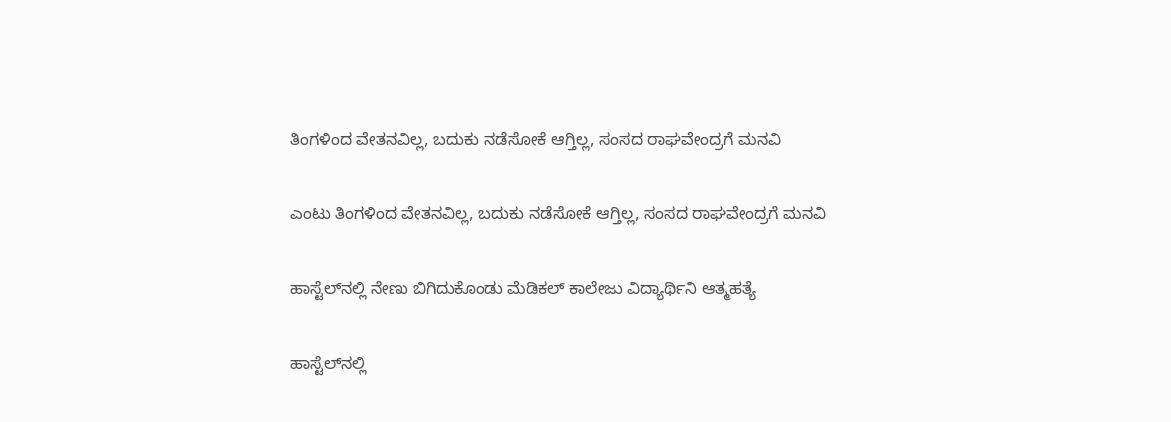ತಿಂಗಳಿಂದ ವೇತನವಿಲ್ಲ, ಬದುಕು ನಡೆಸೋಕೆ ಆಗ್ತಿಲ್ಲ, ಸಂಸದ ರಾಘವೇಂದ್ರಗೆ ಮನವಿ

ಎಂಟು ತಿಂಗಳಿಂದ ವೇತನವಿಲ್ಲ, ಬದುಕು ನಡೆಸೋಕೆ ಆಗ್ತಿಲ್ಲ, ಸಂಸದ ರಾಘವೇಂದ್ರಗೆ ಮನವಿ

ಹಾಸ್ಟೆಲ್‌ನಲ್ಲಿ ನೇಣು ಬಿಗಿದುಕೊಂಡು ಮೆಡಿಕಲ್ ಕಾಲೇಜು ವಿದ್ಯಾರ್ಥಿನಿ ಆತ್ಮಹತ್ಯೆ

ಹಾಸ್ಟೆಲ್‌ನಲ್ಲಿ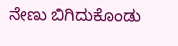ನೇಣು ಬಿಗಿದುಕೊಂಡು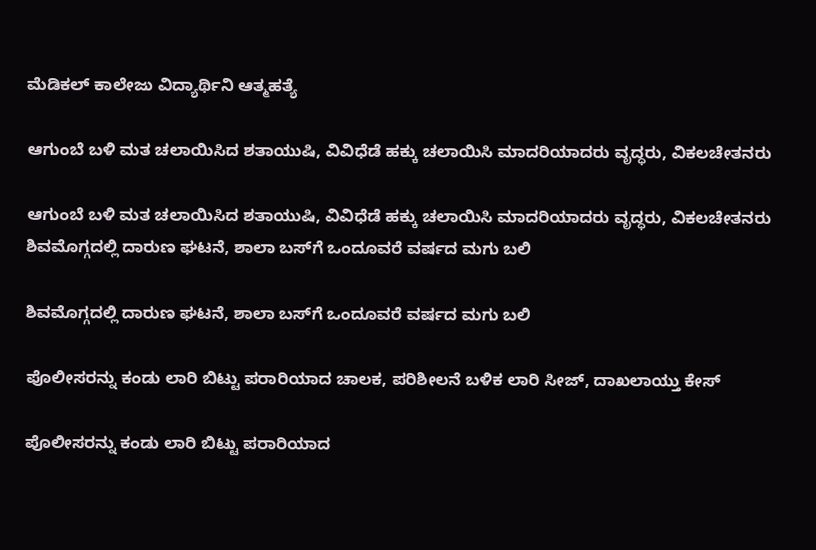ಮೆಡಿಕಲ್ ಕಾಲೇಜು ವಿದ್ಯಾರ್ಥಿನಿ ಆತ್ಮಹತ್ಯೆ

ಆಗುಂಬೆ ಬಳಿ ಮತ ಚಲಾಯಿಸಿದ ಶತಾಯುಷಿ, ವಿವಿಧೆಡೆ ಹಕ್ಕು ಚಲಾಯಿಸಿ ಮಾದರಿಯಾದರು ವೃದ್ಧರು, ವಿಕಲಚೇತನರು

ಆಗುಂಬೆ ಬಳಿ ಮತ ಚಲಾಯಿಸಿದ ಶತಾಯುಷಿ, ವಿವಿಧೆಡೆ ಹಕ್ಕು ಚಲಾಯಿಸಿ ಮಾದರಿಯಾದರು ವೃದ್ಧರು, ವಿಕಲಚೇತನರು
ಶಿವಮೊಗ್ಗದಲ್ಲಿ ದಾರುಣ ಘಟನೆ, ಶಾಲಾ ಬಸ್‌ಗೆ ಒಂದೂವರೆ ವರ್ಷದ ಮಗು ಬಲಿ

ಶಿವಮೊಗ್ಗದಲ್ಲಿ ದಾರುಣ ಘಟನೆ, ಶಾಲಾ ಬಸ್‌ಗೆ ಒಂದೂವರೆ ವರ್ಷದ ಮಗು ಬಲಿ

ಪೊಲೀಸರನ್ನು ಕಂಡು ಲಾರಿ ಬಿಟ್ಟು ಪರಾರಿಯಾದ ಚಾಲಕ, ಪರಿಶೀಲನೆ ಬಳಿಕ ಲಾರಿ ಸೀಜ್‌, ದಾಖಲಾಯ್ತು ಕೇಸ್

ಪೊಲೀಸರನ್ನು ಕಂಡು ಲಾರಿ ಬಿಟ್ಟು ಪರಾರಿಯಾದ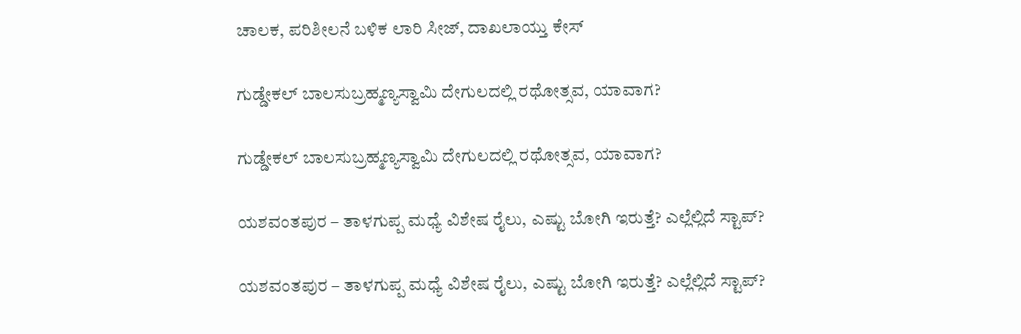ಚಾಲಕ, ಪರಿಶೀಲನೆ ಬಳಿಕ ಲಾರಿ ಸೀಜ್‌, ದಾಖಲಾಯ್ತು ಕೇಸ್

ಗುಡ್ಡೇಕಲ್‌ ಬಾಲಸುಬ್ರಹ್ಮಣ್ಯಸ್ವಾಮಿ ದೇಗುಲದಲ್ಲಿ ರಥೋತ್ಸವ, ಯಾವಾಗ?

ಗುಡ್ಡೇಕಲ್‌ ಬಾಲಸುಬ್ರಹ್ಮಣ್ಯಸ್ವಾಮಿ ದೇಗುಲದಲ್ಲಿ ರಥೋತ್ಸವ, ಯಾವಾಗ?

ಯಶವಂತಪುರ – ತಾಳಗುಪ್ಪ ಮಧ್ಯೆ ವಿಶೇಷ ರೈಲು, ಎಷ್ಟು ಬೋಗಿ ಇರುತ್ತೆ? ಎಲ್ಲೆಲ್ಲಿದೆ ಸ್ಟಾಪ್?

ಯಶವಂತಪುರ – ತಾಳಗುಪ್ಪ ಮಧ್ಯೆ ವಿಶೇಷ ರೈಲು, ಎಷ್ಟು ಬೋಗಿ ಇರುತ್ತೆ? ಎಲ್ಲೆಲ್ಲಿದೆ ಸ್ಟಾಪ್?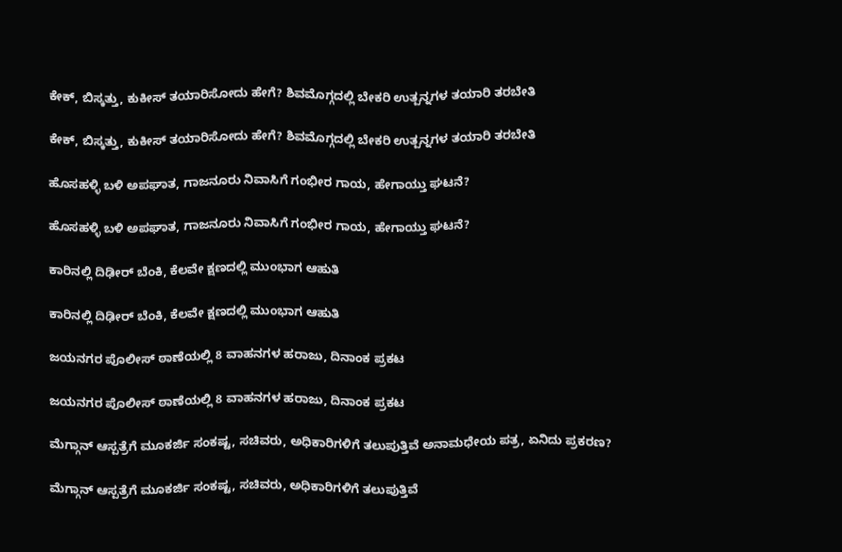ಕೇಕ್‌, ಬಿಸ್ಕತ್ತು, ಕುಕೀಸ್‌ ತಯಾರಿಸೋದು ಹೇಗೆ? ಶಿವಮೊಗ್ಗದಲ್ಲಿ ಬೇಕರಿ ಉತ್ಪನ್ನಗಳ ತಯಾರಿ ತರಬೇತಿ

ಕೇಕ್‌, ಬಿಸ್ಕತ್ತು, ಕುಕೀಸ್‌ ತಯಾರಿಸೋದು ಹೇಗೆ? ಶಿವಮೊಗ್ಗದಲ್ಲಿ ಬೇಕರಿ ಉತ್ಪನ್ನಗಳ ತಯಾರಿ ತರಬೇತಿ

ಹೊಸಹಳ್ಳಿ ಬಳಿ ಅಪಘಾತ, ಗಾಜನೂರು ನಿವಾಸಿಗೆ ಗಂಭೀರ ಗಾಯ, ಹೇಗಾಯ್ತು ಘಟನೆ?

ಹೊಸಹಳ್ಳಿ ಬಳಿ ಅಪಘಾತ, ಗಾಜನೂರು ನಿವಾಸಿಗೆ ಗಂಭೀರ ಗಾಯ, ಹೇಗಾಯ್ತು ಘಟನೆ?

ಕಾರಿನಲ್ಲಿ ದಿಢೀರ್‌ ಬೆಂಕಿ, ಕೆಲವೇ ಕ್ಷಣದಲ್ಲಿ ಮುಂಭಾಗ ಆಹುತಿ

ಕಾರಿನಲ್ಲಿ ದಿಢೀರ್‌ ಬೆಂಕಿ, ಕೆಲವೇ ಕ್ಷಣದಲ್ಲಿ ಮುಂಭಾಗ ಆಹುತಿ

ಜಯನಗರ ಪೊಲೀಸ್‌ ಠಾಣೆಯಲ್ಲಿ 8 ವಾಹನಗಳ ಹರಾಜು, ದಿನಾಂಕ ಪ್ರಕಟ

ಜಯನಗರ ಪೊಲೀಸ್‌ ಠಾಣೆಯಲ್ಲಿ 8 ವಾಹನಗಳ ಹರಾಜು, ದಿನಾಂಕ ಪ್ರಕಟ

ಮೆಗ್ಗಾನ್ ಆಸ್ಪತ್ರೆಗೆ ಮೂಕರ್ಜಿ ಸಂಕಷ್ಟ, ಸಚಿವರು, ಅಧಿಕಾರಿಗಳಿಗೆ ತಲುಪುತ್ತಿವೆ ಅನಾಮಧೇಯ ಪತ್ರ, ಏನಿದು ಪ್ರಕರಣ?

ಮೆಗ್ಗಾನ್ ಆಸ್ಪತ್ರೆಗೆ ಮೂಕರ್ಜಿ ಸಂಕಷ್ಟ, ಸಚಿವರು, ಅಧಿಕಾರಿಗಳಿಗೆ ತಲುಪುತ್ತಿವೆ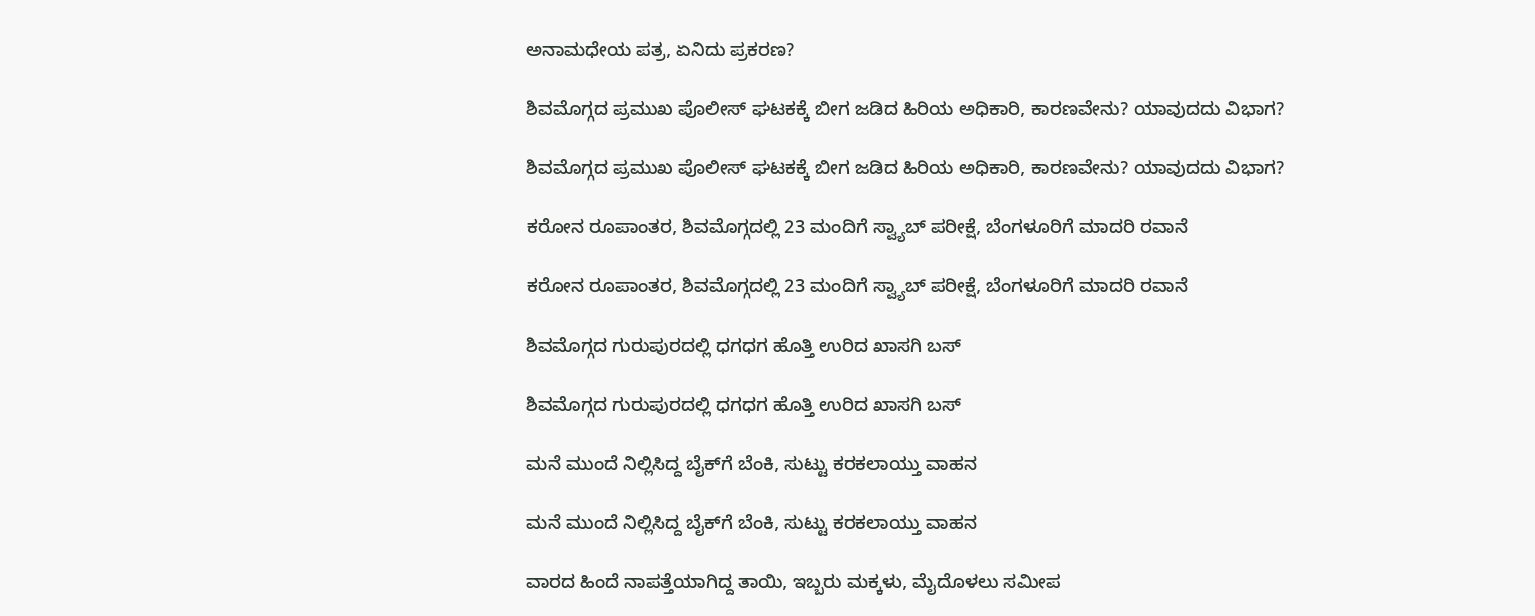ಅನಾಮಧೇಯ ಪತ್ರ, ಏನಿದು ಪ್ರಕರಣ?

ಶಿವಮೊಗ್ಗದ ಪ್ರಮುಖ ಪೊಲೀಸ್ ಘಟಕಕ್ಕೆ ಬೀಗ ಜಡಿದ ಹಿರಿಯ ಅಧಿಕಾರಿ, ಕಾರಣವೇನು? ಯಾವುದದು ವಿಭಾಗ?

ಶಿವಮೊಗ್ಗದ ಪ್ರಮುಖ ಪೊಲೀಸ್ ಘಟಕಕ್ಕೆ ಬೀಗ ಜಡಿದ ಹಿರಿಯ ಅಧಿಕಾರಿ, ಕಾರಣವೇನು? ಯಾವುದದು ವಿಭಾಗ?

ಕರೋನ ರೂಪಾಂತರ, ಶಿವಮೊಗ್ಗದಲ್ಲಿ 23 ಮಂದಿಗೆ ಸ್ವ್ಯಾಬ್ ಪರೀಕ್ಷೆ, ಬೆಂಗಳೂರಿಗೆ ಮಾದರಿ ರವಾನೆ

ಕರೋನ ರೂಪಾಂತರ, ಶಿವಮೊಗ್ಗದಲ್ಲಿ 23 ಮಂದಿಗೆ ಸ್ವ್ಯಾಬ್ ಪರೀಕ್ಷೆ, ಬೆಂಗಳೂರಿಗೆ ಮಾದರಿ ರವಾನೆ

ಶಿವಮೊಗ್ಗದ ಗುರುಪುರದಲ್ಲಿ ಧಗಧಗ ಹೊತ್ತಿ ಉರಿದ ಖಾಸಗಿ ಬಸ್

ಶಿವಮೊಗ್ಗದ ಗುರುಪುರದಲ್ಲಿ ಧಗಧಗ ಹೊತ್ತಿ ಉರಿದ ಖಾಸಗಿ ಬಸ್

ಮನೆ ಮುಂದೆ ನಿಲ್ಲಿಸಿದ್ದ ಬೈಕ್‌ಗೆ ಬೆಂಕಿ, ಸುಟ್ಟು ಕರಕಲಾಯ್ತು ವಾಹನ

ಮನೆ ಮುಂದೆ ನಿಲ್ಲಿಸಿದ್ದ ಬೈಕ್‌ಗೆ ಬೆಂಕಿ, ಸುಟ್ಟು ಕರಕಲಾಯ್ತು ವಾಹನ

ವಾರದ ಹಿಂದೆ ನಾಪತ್ತೆಯಾಗಿದ್ದ ತಾಯಿ, ಇಬ್ಬರು ಮಕ್ಕಳು, ಮೈದೊಳಲು ಸಮೀಪ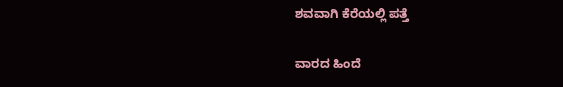ಶವವಾಗಿ ಕೆರೆಯಲ್ಲಿ ಪತ್ತೆ

ವಾರದ ಹಿಂದೆ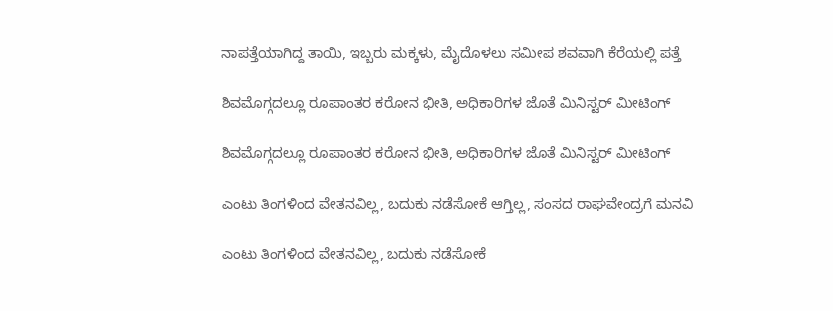ನಾಪತ್ತೆಯಾಗಿದ್ದ ತಾಯಿ, ಇಬ್ಬರು ಮಕ್ಕಳು, ಮೈದೊಳಲು ಸಮೀಪ ಶವವಾಗಿ ಕೆರೆಯಲ್ಲಿ ಪತ್ತೆ

ಶಿವಮೊಗ್ಗದಲ್ಲೂ ರೂಪಾಂತರ ಕರೋನ ಭೀತಿ, ಅಧಿಕಾರಿಗಳ ಜೊತೆ ಮಿನಿಸ್ಟರ್ ಮೀಟಿಂಗ್

ಶಿವಮೊಗ್ಗದಲ್ಲೂ ರೂಪಾಂತರ ಕರೋನ ಭೀತಿ, ಅಧಿಕಾರಿಗಳ ಜೊತೆ ಮಿನಿಸ್ಟರ್ ಮೀಟಿಂಗ್

ಎಂಟು ತಿಂಗಳಿಂದ ವೇತನವಿಲ್ಲ, ಬದುಕು ನಡೆಸೋಕೆ ಆಗ್ತಿಲ್ಲ, ಸಂಸದ ರಾಘವೇಂದ್ರಗೆ ಮನವಿ

ಎಂಟು ತಿಂಗಳಿಂದ ವೇತನವಿಲ್ಲ, ಬದುಕು ನಡೆಸೋಕೆ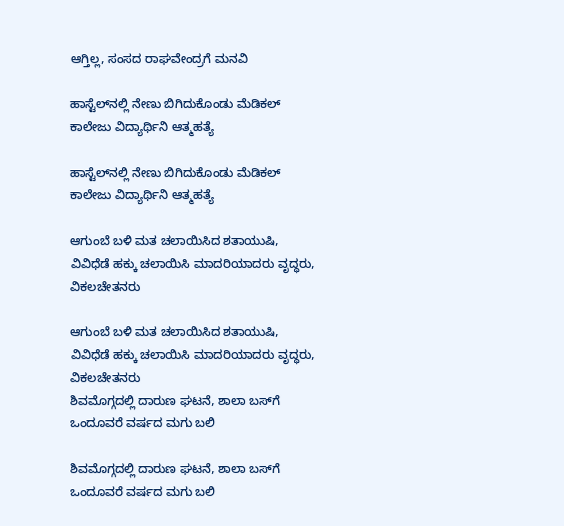ಆಗ್ತಿಲ್ಲ, ಸಂಸದ ರಾಘವೇಂದ್ರಗೆ ಮನವಿ

ಹಾಸ್ಟೆಲ್‌ನಲ್ಲಿ ನೇಣು ಬಿಗಿದುಕೊಂಡು ಮೆಡಿಕಲ್ ಕಾಲೇಜು ವಿದ್ಯಾರ್ಥಿನಿ ಆತ್ಮಹತ್ಯೆ

ಹಾಸ್ಟೆಲ್‌ನಲ್ಲಿ ನೇಣು ಬಿಗಿದುಕೊಂಡು ಮೆಡಿಕಲ್ ಕಾಲೇಜು ವಿದ್ಯಾರ್ಥಿನಿ ಆತ್ಮಹತ್ಯೆ

ಆಗುಂಬೆ ಬಳಿ ಮತ ಚಲಾಯಿಸಿದ ಶತಾಯುಷಿ, ವಿವಿಧೆಡೆ ಹಕ್ಕು ಚಲಾಯಿಸಿ ಮಾದರಿಯಾದರು ವೃದ್ಧರು, ವಿಕಲಚೇತನರು

ಆಗುಂಬೆ ಬಳಿ ಮತ ಚಲಾಯಿಸಿದ ಶತಾಯುಷಿ, ವಿವಿಧೆಡೆ ಹಕ್ಕು ಚಲಾಯಿಸಿ ಮಾದರಿಯಾದರು ವೃದ್ಧರು, ವಿಕಲಚೇತನರು
ಶಿವಮೊಗ್ಗದಲ್ಲಿ ದಾರುಣ ಘಟನೆ, ಶಾಲಾ ಬಸ್‌ಗೆ ಒಂದೂವರೆ ವರ್ಷದ ಮಗು ಬಲಿ

ಶಿವಮೊಗ್ಗದಲ್ಲಿ ದಾರುಣ ಘಟನೆ, ಶಾಲಾ ಬಸ್‌ಗೆ ಒಂದೂವರೆ ವರ್ಷದ ಮಗು ಬಲಿ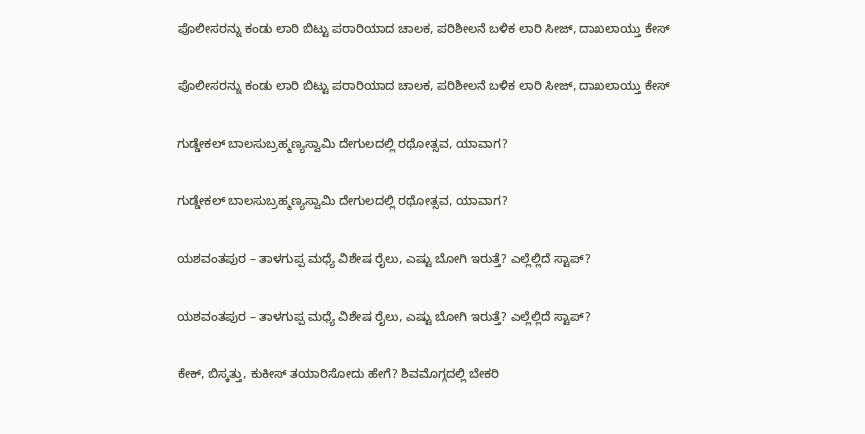ಪೊಲೀಸರನ್ನು ಕಂಡು ಲಾರಿ ಬಿಟ್ಟು ಪರಾರಿಯಾದ ಚಾಲಕ, ಪರಿಶೀಲನೆ ಬಳಿಕ ಲಾರಿ ಸೀಜ್‌, ದಾಖಲಾಯ್ತು ಕೇಸ್

ಪೊಲೀಸರನ್ನು ಕಂಡು ಲಾರಿ ಬಿಟ್ಟು ಪರಾರಿಯಾದ ಚಾಲಕ, ಪರಿಶೀಲನೆ ಬಳಿಕ ಲಾರಿ ಸೀಜ್‌, ದಾಖಲಾಯ್ತು ಕೇಸ್

ಗುಡ್ಡೇಕಲ್‌ ಬಾಲಸುಬ್ರಹ್ಮಣ್ಯಸ್ವಾಮಿ ದೇಗುಲದಲ್ಲಿ ರಥೋತ್ಸವ, ಯಾವಾಗ?

ಗುಡ್ಡೇಕಲ್‌ ಬಾಲಸುಬ್ರಹ್ಮಣ್ಯಸ್ವಾಮಿ ದೇಗುಲದಲ್ಲಿ ರಥೋತ್ಸವ, ಯಾವಾಗ?

ಯಶವಂತಪುರ – ತಾಳಗುಪ್ಪ ಮಧ್ಯೆ ವಿಶೇಷ ರೈಲು, ಎಷ್ಟು ಬೋಗಿ ಇರುತ್ತೆ? ಎಲ್ಲೆಲ್ಲಿದೆ ಸ್ಟಾಪ್?

ಯಶವಂತಪುರ – ತಾಳಗುಪ್ಪ ಮಧ್ಯೆ ವಿಶೇಷ ರೈಲು, ಎಷ್ಟು ಬೋಗಿ ಇರುತ್ತೆ? ಎಲ್ಲೆಲ್ಲಿದೆ ಸ್ಟಾಪ್?

ಕೇಕ್‌, ಬಿಸ್ಕತ್ತು, ಕುಕೀಸ್‌ ತಯಾರಿಸೋದು ಹೇಗೆ? ಶಿವಮೊಗ್ಗದಲ್ಲಿ ಬೇಕರಿ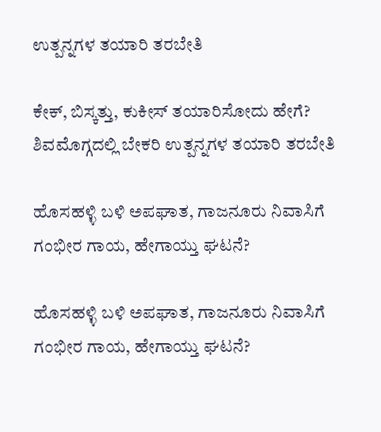ಉತ್ಪನ್ನಗಳ ತಯಾರಿ ತರಬೇತಿ

ಕೇಕ್‌, ಬಿಸ್ಕತ್ತು, ಕುಕೀಸ್‌ ತಯಾರಿಸೋದು ಹೇಗೆ? ಶಿವಮೊಗ್ಗದಲ್ಲಿ ಬೇಕರಿ ಉತ್ಪನ್ನಗಳ ತಯಾರಿ ತರಬೇತಿ

ಹೊಸಹಳ್ಳಿ ಬಳಿ ಅಪಘಾತ, ಗಾಜನೂರು ನಿವಾಸಿಗೆ ಗಂಭೀರ ಗಾಯ, ಹೇಗಾಯ್ತು ಘಟನೆ?

ಹೊಸಹಳ್ಳಿ ಬಳಿ ಅಪಘಾತ, ಗಾಜನೂರು ನಿವಾಸಿಗೆ ಗಂಭೀರ ಗಾಯ, ಹೇಗಾಯ್ತು ಘಟನೆ?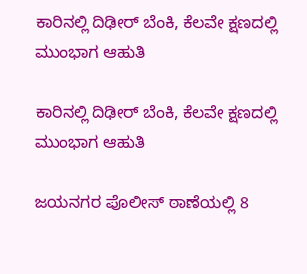ಕಾರಿನಲ್ಲಿ ದಿಢೀರ್‌ ಬೆಂಕಿ, ಕೆಲವೇ ಕ್ಷಣದಲ್ಲಿ ಮುಂಭಾಗ ಆಹುತಿ

ಕಾರಿನಲ್ಲಿ ದಿಢೀರ್‌ ಬೆಂಕಿ, ಕೆಲವೇ ಕ್ಷಣದಲ್ಲಿ ಮುಂಭಾಗ ಆಹುತಿ

ಜಯನಗರ ಪೊಲೀಸ್‌ ಠಾಣೆಯಲ್ಲಿ 8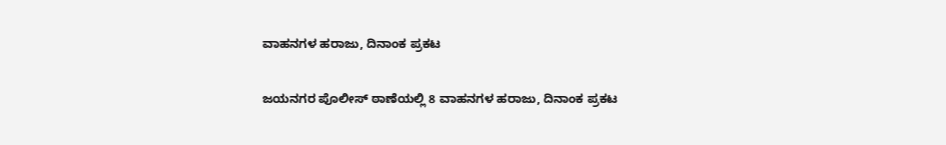ವಾಹನಗಳ ಹರಾಜು, ದಿನಾಂಕ ಪ್ರಕಟ

ಜಯನಗರ ಪೊಲೀಸ್‌ ಠಾಣೆಯಲ್ಲಿ 8 ವಾಹನಗಳ ಹರಾಜು, ದಿನಾಂಕ ಪ್ರಕಟ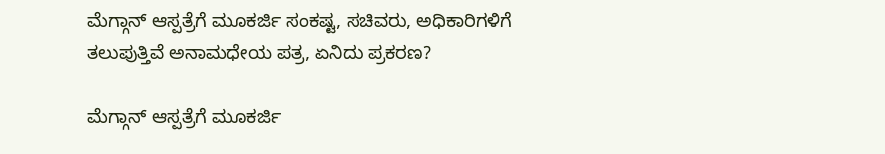ಮೆಗ್ಗಾನ್ ಆಸ್ಪತ್ರೆಗೆ ಮೂಕರ್ಜಿ ಸಂಕಷ್ಟ, ಸಚಿವರು, ಅಧಿಕಾರಿಗಳಿಗೆ ತಲುಪುತ್ತಿವೆ ಅನಾಮಧೇಯ ಪತ್ರ, ಏನಿದು ಪ್ರಕರಣ?

ಮೆಗ್ಗಾನ್ ಆಸ್ಪತ್ರೆಗೆ ಮೂಕರ್ಜಿ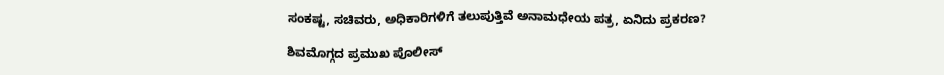ಸಂಕಷ್ಟ, ಸಚಿವರು, ಅಧಿಕಾರಿಗಳಿಗೆ ತಲುಪುತ್ತಿವೆ ಅನಾಮಧೇಯ ಪತ್ರ, ಏನಿದು ಪ್ರಕರಣ?

ಶಿವಮೊಗ್ಗದ ಪ್ರಮುಖ ಪೊಲೀಸ್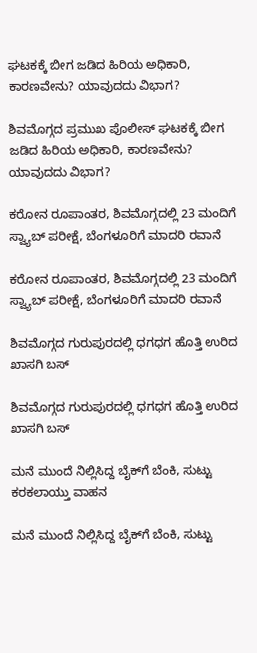ಘಟಕಕ್ಕೆ ಬೀಗ ಜಡಿದ ಹಿರಿಯ ಅಧಿಕಾರಿ, ಕಾರಣವೇನು? ಯಾವುದದು ವಿಭಾಗ?

ಶಿವಮೊಗ್ಗದ ಪ್ರಮುಖ ಪೊಲೀಸ್ ಘಟಕಕ್ಕೆ ಬೀಗ ಜಡಿದ ಹಿರಿಯ ಅಧಿಕಾರಿ, ಕಾರಣವೇನು? ಯಾವುದದು ವಿಭಾಗ?

ಕರೋನ ರೂಪಾಂತರ, ಶಿವಮೊಗ್ಗದಲ್ಲಿ 23 ಮಂದಿಗೆ ಸ್ವ್ಯಾಬ್ ಪರೀಕ್ಷೆ, ಬೆಂಗಳೂರಿಗೆ ಮಾದರಿ ರವಾನೆ

ಕರೋನ ರೂಪಾಂತರ, ಶಿವಮೊಗ್ಗದಲ್ಲಿ 23 ಮಂದಿಗೆ ಸ್ವ್ಯಾಬ್ ಪರೀಕ್ಷೆ, ಬೆಂಗಳೂರಿಗೆ ಮಾದರಿ ರವಾನೆ

ಶಿವಮೊಗ್ಗದ ಗುರುಪುರದಲ್ಲಿ ಧಗಧಗ ಹೊತ್ತಿ ಉರಿದ ಖಾಸಗಿ ಬಸ್

ಶಿವಮೊಗ್ಗದ ಗುರುಪುರದಲ್ಲಿ ಧಗಧಗ ಹೊತ್ತಿ ಉರಿದ ಖಾಸಗಿ ಬಸ್

ಮನೆ ಮುಂದೆ ನಿಲ್ಲಿಸಿದ್ದ ಬೈಕ್‌ಗೆ ಬೆಂಕಿ, ಸುಟ್ಟು ಕರಕಲಾಯ್ತು ವಾಹನ

ಮನೆ ಮುಂದೆ ನಿಲ್ಲಿಸಿದ್ದ ಬೈಕ್‌ಗೆ ಬೆಂಕಿ, ಸುಟ್ಟು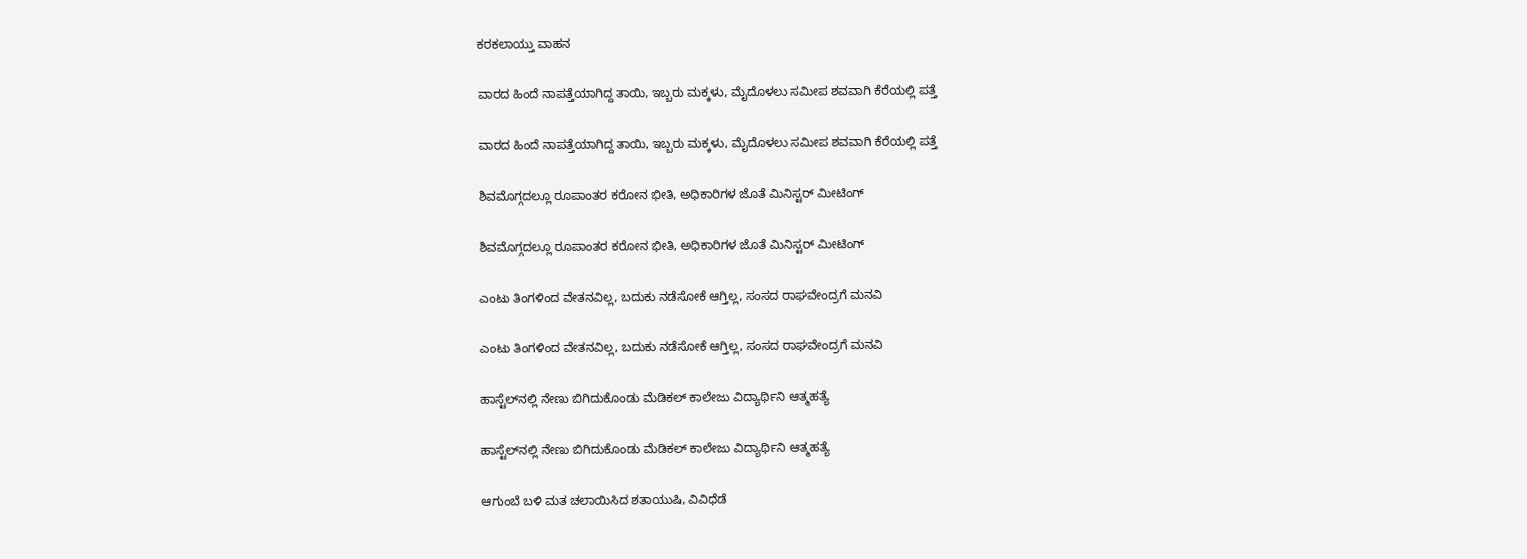ಕರಕಲಾಯ್ತು ವಾಹನ

ವಾರದ ಹಿಂದೆ ನಾಪತ್ತೆಯಾಗಿದ್ದ ತಾಯಿ, ಇಬ್ಬರು ಮಕ್ಕಳು, ಮೈದೊಳಲು ಸಮೀಪ ಶವವಾಗಿ ಕೆರೆಯಲ್ಲಿ ಪತ್ತೆ

ವಾರದ ಹಿಂದೆ ನಾಪತ್ತೆಯಾಗಿದ್ದ ತಾಯಿ, ಇಬ್ಬರು ಮಕ್ಕಳು, ಮೈದೊಳಲು ಸಮೀಪ ಶವವಾಗಿ ಕೆರೆಯಲ್ಲಿ ಪತ್ತೆ

ಶಿವಮೊಗ್ಗದಲ್ಲೂ ರೂಪಾಂತರ ಕರೋನ ಭೀತಿ, ಅಧಿಕಾರಿಗಳ ಜೊತೆ ಮಿನಿಸ್ಟರ್ ಮೀಟಿಂಗ್

ಶಿವಮೊಗ್ಗದಲ್ಲೂ ರೂಪಾಂತರ ಕರೋನ ಭೀತಿ, ಅಧಿಕಾರಿಗಳ ಜೊತೆ ಮಿನಿಸ್ಟರ್ ಮೀಟಿಂಗ್

ಎಂಟು ತಿಂಗಳಿಂದ ವೇತನವಿಲ್ಲ, ಬದುಕು ನಡೆಸೋಕೆ ಆಗ್ತಿಲ್ಲ, ಸಂಸದ ರಾಘವೇಂದ್ರಗೆ ಮನವಿ

ಎಂಟು ತಿಂಗಳಿಂದ ವೇತನವಿಲ್ಲ, ಬದುಕು ನಡೆಸೋಕೆ ಆಗ್ತಿಲ್ಲ, ಸಂಸದ ರಾಘವೇಂದ್ರಗೆ ಮನವಿ

ಹಾಸ್ಟೆಲ್‌ನಲ್ಲಿ ನೇಣು ಬಿಗಿದುಕೊಂಡು ಮೆಡಿಕಲ್ ಕಾಲೇಜು ವಿದ್ಯಾರ್ಥಿನಿ ಆತ್ಮಹತ್ಯೆ

ಹಾಸ್ಟೆಲ್‌ನಲ್ಲಿ ನೇಣು ಬಿಗಿದುಕೊಂಡು ಮೆಡಿಕಲ್ ಕಾಲೇಜು ವಿದ್ಯಾರ್ಥಿನಿ ಆತ್ಮಹತ್ಯೆ

ಆಗುಂಬೆ ಬಳಿ ಮತ ಚಲಾಯಿಸಿದ ಶತಾಯುಷಿ, ವಿವಿಧೆಡೆ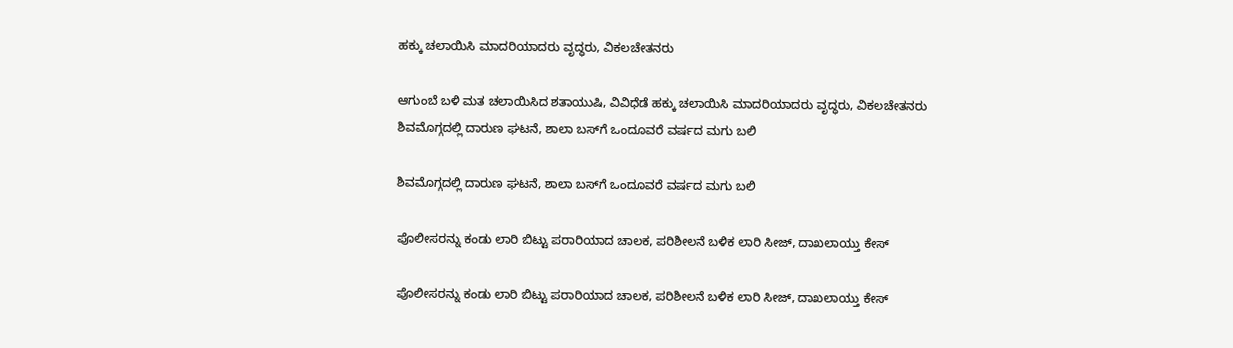ಹಕ್ಕು ಚಲಾಯಿಸಿ ಮಾದರಿಯಾದರು ವೃದ್ಧರು, ವಿಕಲಚೇತನರು

ಆಗುಂಬೆ ಬಳಿ ಮತ ಚಲಾಯಿಸಿದ ಶತಾಯುಷಿ, ವಿವಿಧೆಡೆ ಹಕ್ಕು ಚಲಾಯಿಸಿ ಮಾದರಿಯಾದರು ವೃದ್ಧರು, ವಿಕಲಚೇತನರು
ಶಿವಮೊಗ್ಗದಲ್ಲಿ ದಾರುಣ ಘಟನೆ, ಶಾಲಾ ಬಸ್‌ಗೆ ಒಂದೂವರೆ ವರ್ಷದ ಮಗು ಬಲಿ

ಶಿವಮೊಗ್ಗದಲ್ಲಿ ದಾರುಣ ಘಟನೆ, ಶಾಲಾ ಬಸ್‌ಗೆ ಒಂದೂವರೆ ವರ್ಷದ ಮಗು ಬಲಿ

ಪೊಲೀಸರನ್ನು ಕಂಡು ಲಾರಿ ಬಿಟ್ಟು ಪರಾರಿಯಾದ ಚಾಲಕ, ಪರಿಶೀಲನೆ ಬಳಿಕ ಲಾರಿ ಸೀಜ್‌, ದಾಖಲಾಯ್ತು ಕೇಸ್

ಪೊಲೀಸರನ್ನು ಕಂಡು ಲಾರಿ ಬಿಟ್ಟು ಪರಾರಿಯಾದ ಚಾಲಕ, ಪರಿಶೀಲನೆ ಬಳಿಕ ಲಾರಿ ಸೀಜ್‌, ದಾಖಲಾಯ್ತು ಕೇಸ್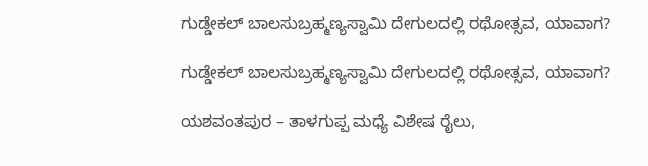ಗುಡ್ಡೇಕಲ್‌ ಬಾಲಸುಬ್ರಹ್ಮಣ್ಯಸ್ವಾಮಿ ದೇಗುಲದಲ್ಲಿ ರಥೋತ್ಸವ, ಯಾವಾಗ?

ಗುಡ್ಡೇಕಲ್‌ ಬಾಲಸುಬ್ರಹ್ಮಣ್ಯಸ್ವಾಮಿ ದೇಗುಲದಲ್ಲಿ ರಥೋತ್ಸವ, ಯಾವಾಗ?

ಯಶವಂತಪುರ – ತಾಳಗುಪ್ಪ ಮಧ್ಯೆ ವಿಶೇಷ ರೈಲು,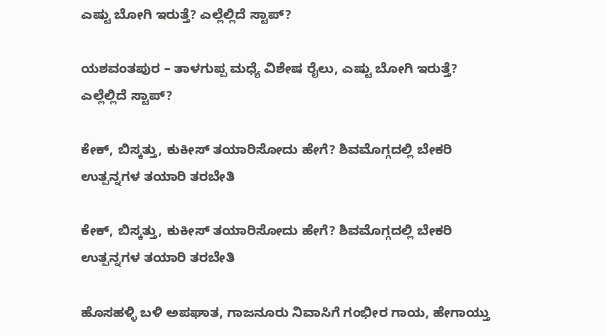ಎಷ್ಟು ಬೋಗಿ ಇರುತ್ತೆ? ಎಲ್ಲೆಲ್ಲಿದೆ ಸ್ಟಾಪ್?

ಯಶವಂತಪುರ – ತಾಳಗುಪ್ಪ ಮಧ್ಯೆ ವಿಶೇಷ ರೈಲು, ಎಷ್ಟು ಬೋಗಿ ಇರುತ್ತೆ? ಎಲ್ಲೆಲ್ಲಿದೆ ಸ್ಟಾಪ್?

ಕೇಕ್‌, ಬಿಸ್ಕತ್ತು, ಕುಕೀಸ್‌ ತಯಾರಿಸೋದು ಹೇಗೆ? ಶಿವಮೊಗ್ಗದಲ್ಲಿ ಬೇಕರಿ ಉತ್ಪನ್ನಗಳ ತಯಾರಿ ತರಬೇತಿ

ಕೇಕ್‌, ಬಿಸ್ಕತ್ತು, ಕುಕೀಸ್‌ ತಯಾರಿಸೋದು ಹೇಗೆ? ಶಿವಮೊಗ್ಗದಲ್ಲಿ ಬೇಕರಿ ಉತ್ಪನ್ನಗಳ ತಯಾರಿ ತರಬೇತಿ

ಹೊಸಹಳ್ಳಿ ಬಳಿ ಅಪಘಾತ, ಗಾಜನೂರು ನಿವಾಸಿಗೆ ಗಂಭೀರ ಗಾಯ, ಹೇಗಾಯ್ತು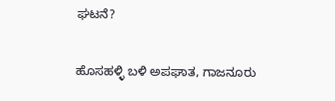ಘಟನೆ?

ಹೊಸಹಳ್ಳಿ ಬಳಿ ಅಪಘಾತ, ಗಾಜನೂರು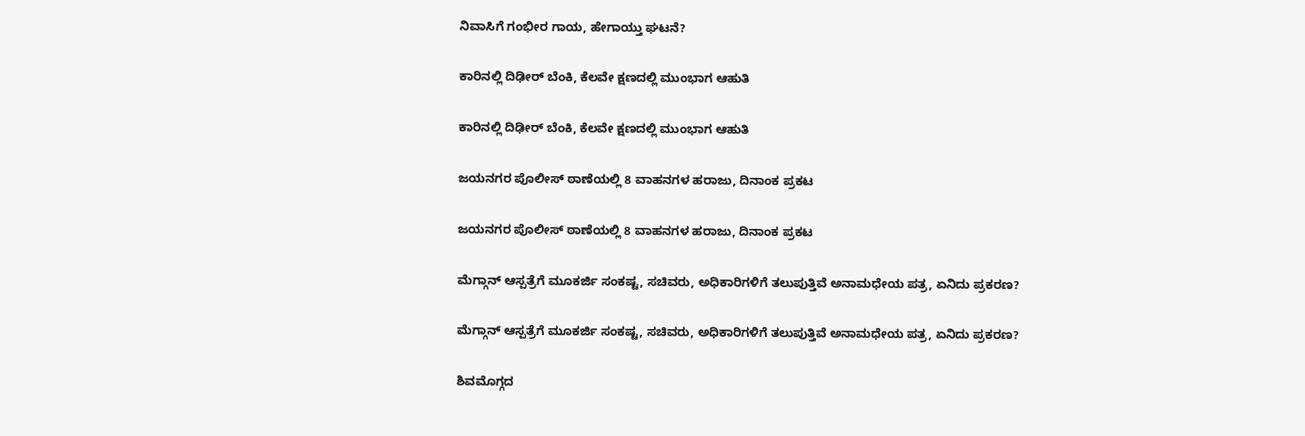ನಿವಾಸಿಗೆ ಗಂಭೀರ ಗಾಯ, ಹೇಗಾಯ್ತು ಘಟನೆ?

ಕಾರಿನಲ್ಲಿ ದಿಢೀರ್‌ ಬೆಂಕಿ, ಕೆಲವೇ ಕ್ಷಣದಲ್ಲಿ ಮುಂಭಾಗ ಆಹುತಿ

ಕಾರಿನಲ್ಲಿ ದಿಢೀರ್‌ ಬೆಂಕಿ, ಕೆಲವೇ ಕ್ಷಣದಲ್ಲಿ ಮುಂಭಾಗ ಆಹುತಿ

ಜಯನಗರ ಪೊಲೀಸ್‌ ಠಾಣೆಯಲ್ಲಿ 8 ವಾಹನಗಳ ಹರಾಜು, ದಿನಾಂಕ ಪ್ರಕಟ

ಜಯನಗರ ಪೊಲೀಸ್‌ ಠಾಣೆಯಲ್ಲಿ 8 ವಾಹನಗಳ ಹರಾಜು, ದಿನಾಂಕ ಪ್ರಕಟ

ಮೆಗ್ಗಾನ್ ಆಸ್ಪತ್ರೆಗೆ ಮೂಕರ್ಜಿ ಸಂಕಷ್ಟ, ಸಚಿವರು, ಅಧಿಕಾರಿಗಳಿಗೆ ತಲುಪುತ್ತಿವೆ ಅನಾಮಧೇಯ ಪತ್ರ, ಏನಿದು ಪ್ರಕರಣ?

ಮೆಗ್ಗಾನ್ ಆಸ್ಪತ್ರೆಗೆ ಮೂಕರ್ಜಿ ಸಂಕಷ್ಟ, ಸಚಿವರು, ಅಧಿಕಾರಿಗಳಿಗೆ ತಲುಪುತ್ತಿವೆ ಅನಾಮಧೇಯ ಪತ್ರ, ಏನಿದು ಪ್ರಕರಣ?

ಶಿವಮೊಗ್ಗದ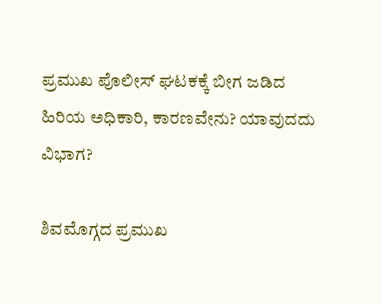ಪ್ರಮುಖ ಪೊಲೀಸ್ ಘಟಕಕ್ಕೆ ಬೀಗ ಜಡಿದ ಹಿರಿಯ ಅಧಿಕಾರಿ, ಕಾರಣವೇನು? ಯಾವುದದು ವಿಭಾಗ?

ಶಿವಮೊಗ್ಗದ ಪ್ರಮುಖ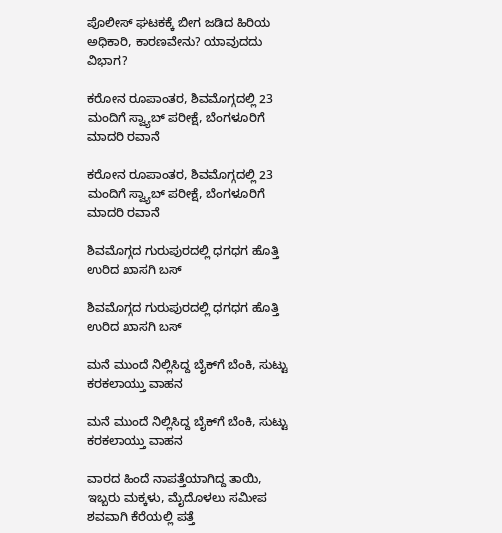ಪೊಲೀಸ್ ಘಟಕಕ್ಕೆ ಬೀಗ ಜಡಿದ ಹಿರಿಯ ಅಧಿಕಾರಿ, ಕಾರಣವೇನು? ಯಾವುದದು ವಿಭಾಗ?

ಕರೋನ ರೂಪಾಂತರ, ಶಿವಮೊಗ್ಗದಲ್ಲಿ 23 ಮಂದಿಗೆ ಸ್ವ್ಯಾಬ್ ಪರೀಕ್ಷೆ, ಬೆಂಗಳೂರಿಗೆ ಮಾದರಿ ರವಾನೆ

ಕರೋನ ರೂಪಾಂತರ, ಶಿವಮೊಗ್ಗದಲ್ಲಿ 23 ಮಂದಿಗೆ ಸ್ವ್ಯಾಬ್ ಪರೀಕ್ಷೆ, ಬೆಂಗಳೂರಿಗೆ ಮಾದರಿ ರವಾನೆ

ಶಿವಮೊಗ್ಗದ ಗುರುಪುರದಲ್ಲಿ ಧಗಧಗ ಹೊತ್ತಿ ಉರಿದ ಖಾಸಗಿ ಬಸ್

ಶಿವಮೊಗ್ಗದ ಗುರುಪುರದಲ್ಲಿ ಧಗಧಗ ಹೊತ್ತಿ ಉರಿದ ಖಾಸಗಿ ಬಸ್

ಮನೆ ಮುಂದೆ ನಿಲ್ಲಿಸಿದ್ದ ಬೈಕ್‌ಗೆ ಬೆಂಕಿ, ಸುಟ್ಟು ಕರಕಲಾಯ್ತು ವಾಹನ

ಮನೆ ಮುಂದೆ ನಿಲ್ಲಿಸಿದ್ದ ಬೈಕ್‌ಗೆ ಬೆಂಕಿ, ಸುಟ್ಟು ಕರಕಲಾಯ್ತು ವಾಹನ

ವಾರದ ಹಿಂದೆ ನಾಪತ್ತೆಯಾಗಿದ್ದ ತಾಯಿ, ಇಬ್ಬರು ಮಕ್ಕಳು, ಮೈದೊಳಲು ಸಮೀಪ ಶವವಾಗಿ ಕೆರೆಯಲ್ಲಿ ಪತ್ತೆ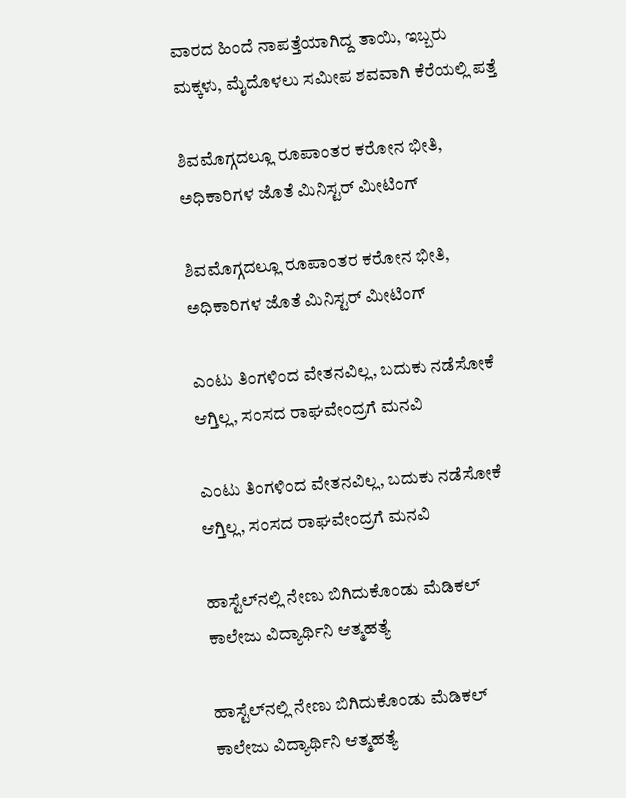ವಾರದ ಹಿಂದೆ ನಾಪತ್ತೆಯಾಗಿದ್ದ ತಾಯಿ, ಇಬ್ಬರು ಮಕ್ಕಳು, ಮೈದೊಳಲು ಸಮೀಪ ಶವವಾಗಿ ಕೆರೆಯಲ್ಲಿ ಪತ್ತೆ

ಶಿವಮೊಗ್ಗದಲ್ಲೂ ರೂಪಾಂತರ ಕರೋನ ಭೀತಿ, ಅಧಿಕಾರಿಗಳ ಜೊತೆ ಮಿನಿಸ್ಟರ್ ಮೀಟಿಂಗ್

ಶಿವಮೊಗ್ಗದಲ್ಲೂ ರೂಪಾಂತರ ಕರೋನ ಭೀತಿ, ಅಧಿಕಾರಿಗಳ ಜೊತೆ ಮಿನಿಸ್ಟರ್ ಮೀಟಿಂಗ್

ಎಂಟು ತಿಂಗಳಿಂದ ವೇತನವಿಲ್ಲ, ಬದುಕು ನಡೆಸೋಕೆ ಆಗ್ತಿಲ್ಲ, ಸಂಸದ ರಾಘವೇಂದ್ರಗೆ ಮನವಿ

ಎಂಟು ತಿಂಗಳಿಂದ ವೇತನವಿಲ್ಲ, ಬದುಕು ನಡೆಸೋಕೆ ಆಗ್ತಿಲ್ಲ, ಸಂಸದ ರಾಘವೇಂದ್ರಗೆ ಮನವಿ

ಹಾಸ್ಟೆಲ್‌ನಲ್ಲಿ ನೇಣು ಬಿಗಿದುಕೊಂಡು ಮೆಡಿಕಲ್ ಕಾಲೇಜು ವಿದ್ಯಾರ್ಥಿನಿ ಆತ್ಮಹತ್ಯೆ

ಹಾಸ್ಟೆಲ್‌ನಲ್ಲಿ ನೇಣು ಬಿಗಿದುಕೊಂಡು ಮೆಡಿಕಲ್ ಕಾಲೇಜು ವಿದ್ಯಾರ್ಥಿನಿ ಆತ್ಮಹತ್ಯೆ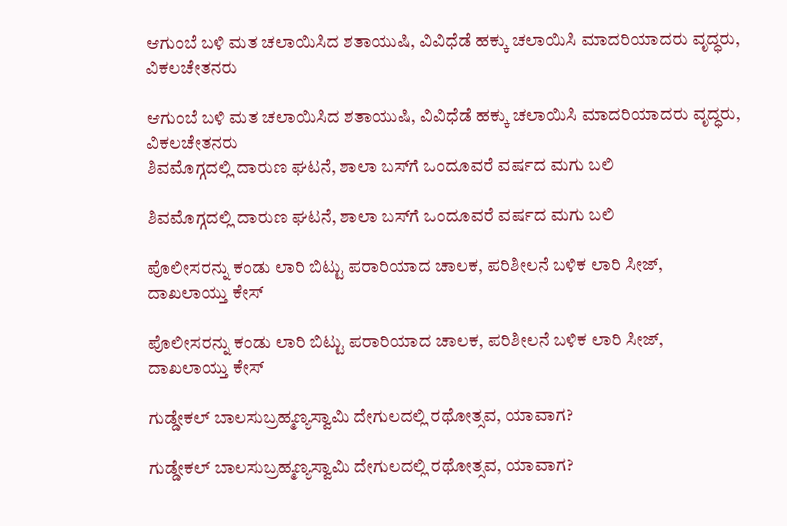ಆಗುಂಬೆ ಬಳಿ ಮತ ಚಲಾಯಿಸಿದ ಶತಾಯುಷಿ, ವಿವಿಧೆಡೆ ಹಕ್ಕು ಚಲಾಯಿಸಿ ಮಾದರಿಯಾದರು ವೃದ್ಧರು, ವಿಕಲಚೇತನರು

ಆಗುಂಬೆ ಬಳಿ ಮತ ಚಲಾಯಿಸಿದ ಶತಾಯುಷಿ, ವಿವಿಧೆಡೆ ಹಕ್ಕು ಚಲಾಯಿಸಿ ಮಾದರಿಯಾದರು ವೃದ್ಧರು, ವಿಕಲಚೇತನರು
ಶಿವಮೊಗ್ಗದಲ್ಲಿ ದಾರುಣ ಘಟನೆ, ಶಾಲಾ ಬಸ್‌ಗೆ ಒಂದೂವರೆ ವರ್ಷದ ಮಗು ಬಲಿ

ಶಿವಮೊಗ್ಗದಲ್ಲಿ ದಾರುಣ ಘಟನೆ, ಶಾಲಾ ಬಸ್‌ಗೆ ಒಂದೂವರೆ ವರ್ಷದ ಮಗು ಬಲಿ

ಪೊಲೀಸರನ್ನು ಕಂಡು ಲಾರಿ ಬಿಟ್ಟು ಪರಾರಿಯಾದ ಚಾಲಕ, ಪರಿಶೀಲನೆ ಬಳಿಕ ಲಾರಿ ಸೀಜ್‌, ದಾಖಲಾಯ್ತು ಕೇಸ್

ಪೊಲೀಸರನ್ನು ಕಂಡು ಲಾರಿ ಬಿಟ್ಟು ಪರಾರಿಯಾದ ಚಾಲಕ, ಪರಿಶೀಲನೆ ಬಳಿಕ ಲಾರಿ ಸೀಜ್‌, ದಾಖಲಾಯ್ತು ಕೇಸ್

ಗುಡ್ಡೇಕಲ್‌ ಬಾಲಸುಬ್ರಹ್ಮಣ್ಯಸ್ವಾಮಿ ದೇಗುಲದಲ್ಲಿ ರಥೋತ್ಸವ, ಯಾವಾಗ?

ಗುಡ್ಡೇಕಲ್‌ ಬಾಲಸುಬ್ರಹ್ಮಣ್ಯಸ್ವಾಮಿ ದೇಗುಲದಲ್ಲಿ ರಥೋತ್ಸವ, ಯಾವಾಗ?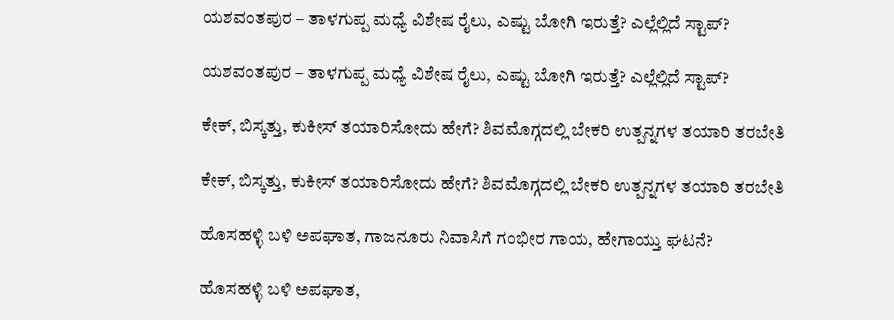ಯಶವಂತಪುರ – ತಾಳಗುಪ್ಪ ಮಧ್ಯೆ ವಿಶೇಷ ರೈಲು, ಎಷ್ಟು ಬೋಗಿ ಇರುತ್ತೆ? ಎಲ್ಲೆಲ್ಲಿದೆ ಸ್ಟಾಪ್?

ಯಶವಂತಪುರ – ತಾಳಗುಪ್ಪ ಮಧ್ಯೆ ವಿಶೇಷ ರೈಲು, ಎಷ್ಟು ಬೋಗಿ ಇರುತ್ತೆ? ಎಲ್ಲೆಲ್ಲಿದೆ ಸ್ಟಾಪ್?

ಕೇಕ್‌, ಬಿಸ್ಕತ್ತು, ಕುಕೀಸ್‌ ತಯಾರಿಸೋದು ಹೇಗೆ? ಶಿವಮೊಗ್ಗದಲ್ಲಿ ಬೇಕರಿ ಉತ್ಪನ್ನಗಳ ತಯಾರಿ ತರಬೇತಿ

ಕೇಕ್‌, ಬಿಸ್ಕತ್ತು, ಕುಕೀಸ್‌ ತಯಾರಿಸೋದು ಹೇಗೆ? ಶಿವಮೊಗ್ಗದಲ್ಲಿ ಬೇಕರಿ ಉತ್ಪನ್ನಗಳ ತಯಾರಿ ತರಬೇತಿ

ಹೊಸಹಳ್ಳಿ ಬಳಿ ಅಪಘಾತ, ಗಾಜನೂರು ನಿವಾಸಿಗೆ ಗಂಭೀರ ಗಾಯ, ಹೇಗಾಯ್ತು ಘಟನೆ?

ಹೊಸಹಳ್ಳಿ ಬಳಿ ಅಪಘಾತ,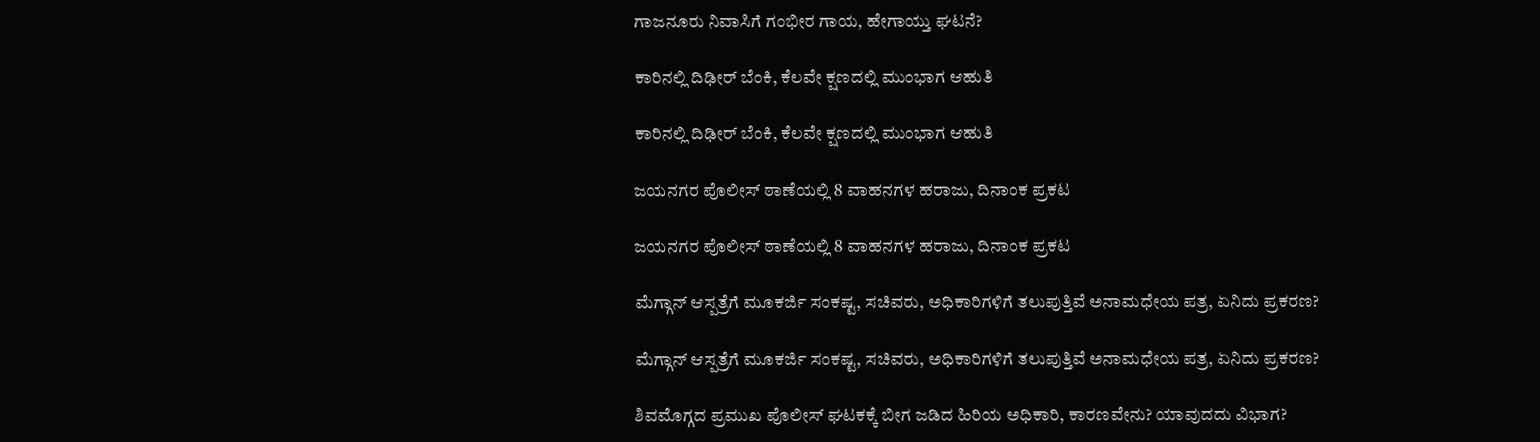ಗಾಜನೂರು ನಿವಾಸಿಗೆ ಗಂಭೀರ ಗಾಯ, ಹೇಗಾಯ್ತು ಘಟನೆ?

ಕಾರಿನಲ್ಲಿ ದಿಢೀರ್‌ ಬೆಂಕಿ, ಕೆಲವೇ ಕ್ಷಣದಲ್ಲಿ ಮುಂಭಾಗ ಆಹುತಿ

ಕಾರಿನಲ್ಲಿ ದಿಢೀರ್‌ ಬೆಂಕಿ, ಕೆಲವೇ ಕ್ಷಣದಲ್ಲಿ ಮುಂಭಾಗ ಆಹುತಿ

ಜಯನಗರ ಪೊಲೀಸ್‌ ಠಾಣೆಯಲ್ಲಿ 8 ವಾಹನಗಳ ಹರಾಜು, ದಿನಾಂಕ ಪ್ರಕಟ

ಜಯನಗರ ಪೊಲೀಸ್‌ ಠಾಣೆಯಲ್ಲಿ 8 ವಾಹನಗಳ ಹರಾಜು, ದಿನಾಂಕ ಪ್ರಕಟ

ಮೆಗ್ಗಾನ್ ಆಸ್ಪತ್ರೆಗೆ ಮೂಕರ್ಜಿ ಸಂಕಷ್ಟ, ಸಚಿವರು, ಅಧಿಕಾರಿಗಳಿಗೆ ತಲುಪುತ್ತಿವೆ ಅನಾಮಧೇಯ ಪತ್ರ, ಏನಿದು ಪ್ರಕರಣ?

ಮೆಗ್ಗಾನ್ ಆಸ್ಪತ್ರೆಗೆ ಮೂಕರ್ಜಿ ಸಂಕಷ್ಟ, ಸಚಿವರು, ಅಧಿಕಾರಿಗಳಿಗೆ ತಲುಪುತ್ತಿವೆ ಅನಾಮಧೇಯ ಪತ್ರ, ಏನಿದು ಪ್ರಕರಣ?

ಶಿವಮೊಗ್ಗದ ಪ್ರಮುಖ ಪೊಲೀಸ್ ಘಟಕಕ್ಕೆ ಬೀಗ ಜಡಿದ ಹಿರಿಯ ಅಧಿಕಾರಿ, ಕಾರಣವೇನು? ಯಾವುದದು ವಿಭಾಗ?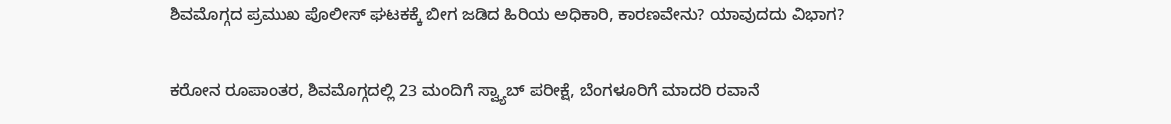ಶಿವಮೊಗ್ಗದ ಪ್ರಮುಖ ಪೊಲೀಸ್ ಘಟಕಕ್ಕೆ ಬೀಗ ಜಡಿದ ಹಿರಿಯ ಅಧಿಕಾರಿ, ಕಾರಣವೇನು? ಯಾವುದದು ವಿಭಾಗ?

ಕರೋನ ರೂಪಾಂತರ, ಶಿವಮೊಗ್ಗದಲ್ಲಿ 23 ಮಂದಿಗೆ ಸ್ವ್ಯಾಬ್ ಪರೀಕ್ಷೆ, ಬೆಂಗಳೂರಿಗೆ ಮಾದರಿ ರವಾನೆ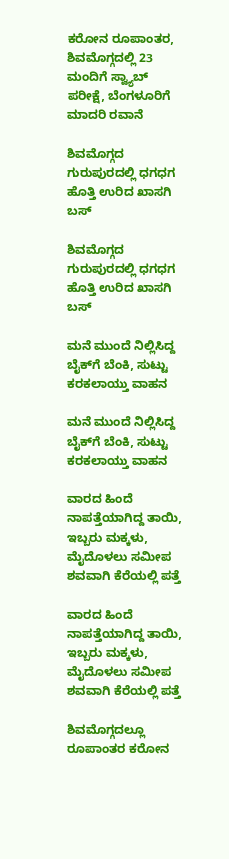ಕರೋನ ರೂಪಾಂತರ, ಶಿವಮೊಗ್ಗದಲ್ಲಿ 23 ಮಂದಿಗೆ ಸ್ವ್ಯಾಬ್ ಪರೀಕ್ಷೆ, ಬೆಂಗಳೂರಿಗೆ ಮಾದರಿ ರವಾನೆ

ಶಿವಮೊಗ್ಗದ ಗುರುಪುರದಲ್ಲಿ ಧಗಧಗ ಹೊತ್ತಿ ಉರಿದ ಖಾಸಗಿ ಬಸ್

ಶಿವಮೊಗ್ಗದ ಗುರುಪುರದಲ್ಲಿ ಧಗಧಗ ಹೊತ್ತಿ ಉರಿದ ಖಾಸಗಿ ಬಸ್

ಮನೆ ಮುಂದೆ ನಿಲ್ಲಿಸಿದ್ದ ಬೈಕ್‌ಗೆ ಬೆಂಕಿ, ಸುಟ್ಟು ಕರಕಲಾಯ್ತು ವಾಹನ

ಮನೆ ಮುಂದೆ ನಿಲ್ಲಿಸಿದ್ದ ಬೈಕ್‌ಗೆ ಬೆಂಕಿ, ಸುಟ್ಟು ಕರಕಲಾಯ್ತು ವಾಹನ

ವಾರದ ಹಿಂದೆ ನಾಪತ್ತೆಯಾಗಿದ್ದ ತಾಯಿ, ಇಬ್ಬರು ಮಕ್ಕಳು, ಮೈದೊಳಲು ಸಮೀಪ ಶವವಾಗಿ ಕೆರೆಯಲ್ಲಿ ಪತ್ತೆ

ವಾರದ ಹಿಂದೆ ನಾಪತ್ತೆಯಾಗಿದ್ದ ತಾಯಿ, ಇಬ್ಬರು ಮಕ್ಕಳು, ಮೈದೊಳಲು ಸಮೀಪ ಶವವಾಗಿ ಕೆರೆಯಲ್ಲಿ ಪತ್ತೆ

ಶಿವಮೊಗ್ಗದಲ್ಲೂ ರೂಪಾಂತರ ಕರೋನ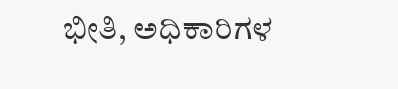ಭೀತಿ, ಅಧಿಕಾರಿಗಳ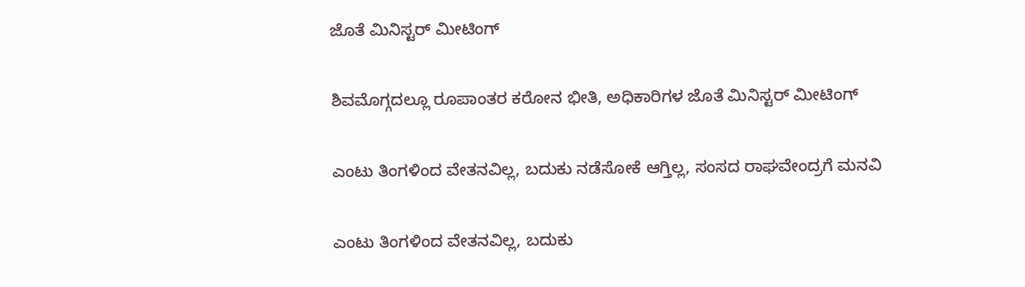ಜೊತೆ ಮಿನಿಸ್ಟರ್ ಮೀಟಿಂಗ್

ಶಿವಮೊಗ್ಗದಲ್ಲೂ ರೂಪಾಂತರ ಕರೋನ ಭೀತಿ, ಅಧಿಕಾರಿಗಳ ಜೊತೆ ಮಿನಿಸ್ಟರ್ ಮೀಟಿಂಗ್

ಎಂಟು ತಿಂಗಳಿಂದ ವೇತನವಿಲ್ಲ, ಬದುಕು ನಡೆಸೋಕೆ ಆಗ್ತಿಲ್ಲ, ಸಂಸದ ರಾಘವೇಂದ್ರಗೆ ಮನವಿ

ಎಂಟು ತಿಂಗಳಿಂದ ವೇತನವಿಲ್ಲ, ಬದುಕು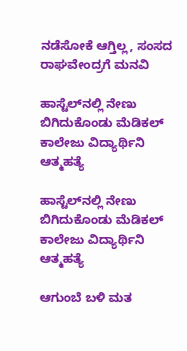ನಡೆಸೋಕೆ ಆಗ್ತಿಲ್ಲ, ಸಂಸದ ರಾಘವೇಂದ್ರಗೆ ಮನವಿ

ಹಾಸ್ಟೆಲ್‌ನಲ್ಲಿ ನೇಣು ಬಿಗಿದುಕೊಂಡು ಮೆಡಿಕಲ್ ಕಾಲೇಜು ವಿದ್ಯಾರ್ಥಿನಿ ಆತ್ಮಹತ್ಯೆ

ಹಾಸ್ಟೆಲ್‌ನಲ್ಲಿ ನೇಣು ಬಿಗಿದುಕೊಂಡು ಮೆಡಿಕಲ್ ಕಾಲೇಜು ವಿದ್ಯಾರ್ಥಿನಿ ಆತ್ಮಹತ್ಯೆ

ಆಗುಂಬೆ ಬಳಿ ಮತ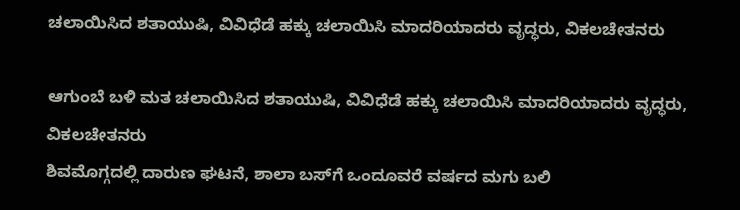ಚಲಾಯಿಸಿದ ಶತಾಯುಷಿ, ವಿವಿಧೆಡೆ ಹಕ್ಕು ಚಲಾಯಿಸಿ ಮಾದರಿಯಾದರು ವೃದ್ಧರು, ವಿಕಲಚೇತನರು

ಆಗುಂಬೆ ಬಳಿ ಮತ ಚಲಾಯಿಸಿದ ಶತಾಯುಷಿ, ವಿವಿಧೆಡೆ ಹಕ್ಕು ಚಲಾಯಿಸಿ ಮಾದರಿಯಾದರು ವೃದ್ಧರು, ವಿಕಲಚೇತನರು
ಶಿವಮೊಗ್ಗದಲ್ಲಿ ದಾರುಣ ಘಟನೆ, ಶಾಲಾ ಬಸ್‌ಗೆ ಒಂದೂವರೆ ವರ್ಷದ ಮಗು ಬಲಿ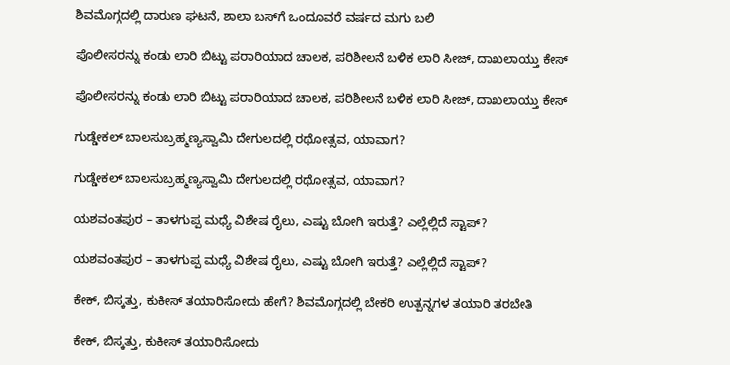ಶಿವಮೊಗ್ಗದಲ್ಲಿ ದಾರುಣ ಘಟನೆ, ಶಾಲಾ ಬಸ್‌ಗೆ ಒಂದೂವರೆ ವರ್ಷದ ಮಗು ಬಲಿ

ಪೊಲೀಸರನ್ನು ಕಂಡು ಲಾರಿ ಬಿಟ್ಟು ಪರಾರಿಯಾದ ಚಾಲಕ, ಪರಿಶೀಲನೆ ಬಳಿಕ ಲಾರಿ ಸೀಜ್‌, ದಾಖಲಾಯ್ತು ಕೇಸ್

ಪೊಲೀಸರನ್ನು ಕಂಡು ಲಾರಿ ಬಿಟ್ಟು ಪರಾರಿಯಾದ ಚಾಲಕ, ಪರಿಶೀಲನೆ ಬಳಿಕ ಲಾರಿ ಸೀಜ್‌, ದಾಖಲಾಯ್ತು ಕೇಸ್

ಗುಡ್ಡೇಕಲ್‌ ಬಾಲಸುಬ್ರಹ್ಮಣ್ಯಸ್ವಾಮಿ ದೇಗುಲದಲ್ಲಿ ರಥೋತ್ಸವ, ಯಾವಾಗ?

ಗುಡ್ಡೇಕಲ್‌ ಬಾಲಸುಬ್ರಹ್ಮಣ್ಯಸ್ವಾಮಿ ದೇಗುಲದಲ್ಲಿ ರಥೋತ್ಸವ, ಯಾವಾಗ?

ಯಶವಂತಪುರ – ತಾಳಗುಪ್ಪ ಮಧ್ಯೆ ವಿಶೇಷ ರೈಲು, ಎಷ್ಟು ಬೋಗಿ ಇರುತ್ತೆ? ಎಲ್ಲೆಲ್ಲಿದೆ ಸ್ಟಾಪ್?

ಯಶವಂತಪುರ – ತಾಳಗುಪ್ಪ ಮಧ್ಯೆ ವಿಶೇಷ ರೈಲು, ಎಷ್ಟು ಬೋಗಿ ಇರುತ್ತೆ? ಎಲ್ಲೆಲ್ಲಿದೆ ಸ್ಟಾಪ್?

ಕೇಕ್‌, ಬಿಸ್ಕತ್ತು, ಕುಕೀಸ್‌ ತಯಾರಿಸೋದು ಹೇಗೆ? ಶಿವಮೊಗ್ಗದಲ್ಲಿ ಬೇಕರಿ ಉತ್ಪನ್ನಗಳ ತಯಾರಿ ತರಬೇತಿ

ಕೇಕ್‌, ಬಿಸ್ಕತ್ತು, ಕುಕೀಸ್‌ ತಯಾರಿಸೋದು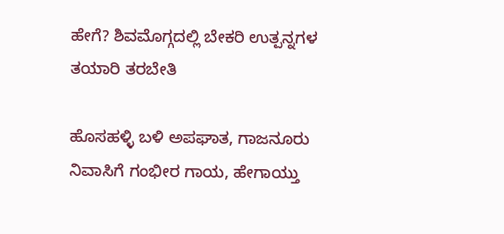ಹೇಗೆ? ಶಿವಮೊಗ್ಗದಲ್ಲಿ ಬೇಕರಿ ಉತ್ಪನ್ನಗಳ ತಯಾರಿ ತರಬೇತಿ

ಹೊಸಹಳ್ಳಿ ಬಳಿ ಅಪಘಾತ, ಗಾಜನೂರು ನಿವಾಸಿಗೆ ಗಂಭೀರ ಗಾಯ, ಹೇಗಾಯ್ತು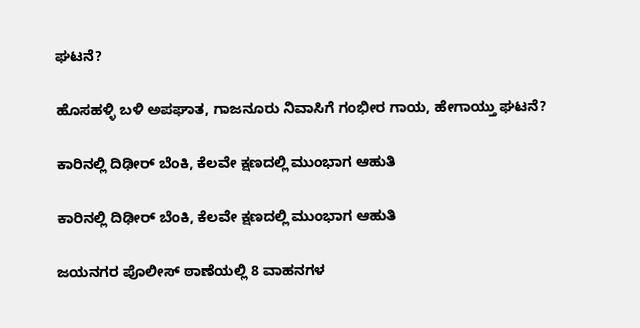ಘಟನೆ?

ಹೊಸಹಳ್ಳಿ ಬಳಿ ಅಪಘಾತ, ಗಾಜನೂರು ನಿವಾಸಿಗೆ ಗಂಭೀರ ಗಾಯ, ಹೇಗಾಯ್ತು ಘಟನೆ?

ಕಾರಿನಲ್ಲಿ ದಿಢೀರ್‌ ಬೆಂಕಿ, ಕೆಲವೇ ಕ್ಷಣದಲ್ಲಿ ಮುಂಭಾಗ ಆಹುತಿ

ಕಾರಿನಲ್ಲಿ ದಿಢೀರ್‌ ಬೆಂಕಿ, ಕೆಲವೇ ಕ್ಷಣದಲ್ಲಿ ಮುಂಭಾಗ ಆಹುತಿ

ಜಯನಗರ ಪೊಲೀಸ್‌ ಠಾಣೆಯಲ್ಲಿ 8 ವಾಹನಗಳ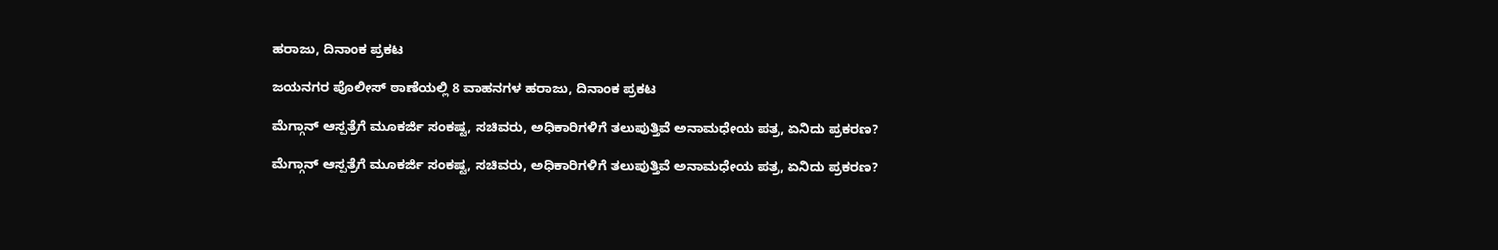ಹರಾಜು, ದಿನಾಂಕ ಪ್ರಕಟ

ಜಯನಗರ ಪೊಲೀಸ್‌ ಠಾಣೆಯಲ್ಲಿ 8 ವಾಹನಗಳ ಹರಾಜು, ದಿನಾಂಕ ಪ್ರಕಟ

ಮೆಗ್ಗಾನ್ ಆಸ್ಪತ್ರೆಗೆ ಮೂಕರ್ಜಿ ಸಂಕಷ್ಟ, ಸಚಿವರು, ಅಧಿಕಾರಿಗಳಿಗೆ ತಲುಪುತ್ತಿವೆ ಅನಾಮಧೇಯ ಪತ್ರ, ಏನಿದು ಪ್ರಕರಣ?

ಮೆಗ್ಗಾನ್ ಆಸ್ಪತ್ರೆಗೆ ಮೂಕರ್ಜಿ ಸಂಕಷ್ಟ, ಸಚಿವರು, ಅಧಿಕಾರಿಗಳಿಗೆ ತಲುಪುತ್ತಿವೆ ಅನಾಮಧೇಯ ಪತ್ರ, ಏನಿದು ಪ್ರಕರಣ?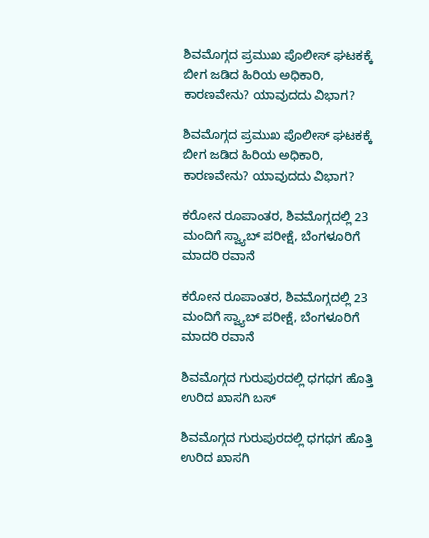ಶಿವಮೊಗ್ಗದ ಪ್ರಮುಖ ಪೊಲೀಸ್ ಘಟಕಕ್ಕೆ ಬೀಗ ಜಡಿದ ಹಿರಿಯ ಅಧಿಕಾರಿ, ಕಾರಣವೇನು? ಯಾವುದದು ವಿಭಾಗ?

ಶಿವಮೊಗ್ಗದ ಪ್ರಮುಖ ಪೊಲೀಸ್ ಘಟಕಕ್ಕೆ ಬೀಗ ಜಡಿದ ಹಿರಿಯ ಅಧಿಕಾರಿ, ಕಾರಣವೇನು? ಯಾವುದದು ವಿಭಾಗ?

ಕರೋನ ರೂಪಾಂತರ, ಶಿವಮೊಗ್ಗದಲ್ಲಿ 23 ಮಂದಿಗೆ ಸ್ವ್ಯಾಬ್ ಪರೀಕ್ಷೆ, ಬೆಂಗಳೂರಿಗೆ ಮಾದರಿ ರವಾನೆ

ಕರೋನ ರೂಪಾಂತರ, ಶಿವಮೊಗ್ಗದಲ್ಲಿ 23 ಮಂದಿಗೆ ಸ್ವ್ಯಾಬ್ ಪರೀಕ್ಷೆ, ಬೆಂಗಳೂರಿಗೆ ಮಾದರಿ ರವಾನೆ

ಶಿವಮೊಗ್ಗದ ಗುರುಪುರದಲ್ಲಿ ಧಗಧಗ ಹೊತ್ತಿ ಉರಿದ ಖಾಸಗಿ ಬಸ್

ಶಿವಮೊಗ್ಗದ ಗುರುಪುರದಲ್ಲಿ ಧಗಧಗ ಹೊತ್ತಿ ಉರಿದ ಖಾಸಗಿ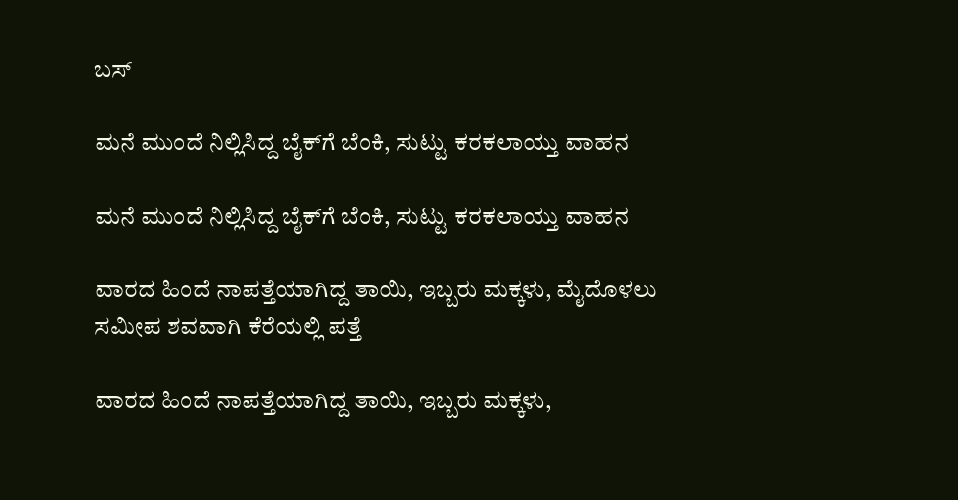ಬಸ್

ಮನೆ ಮುಂದೆ ನಿಲ್ಲಿಸಿದ್ದ ಬೈಕ್‌ಗೆ ಬೆಂಕಿ, ಸುಟ್ಟು ಕರಕಲಾಯ್ತು ವಾಹನ

ಮನೆ ಮುಂದೆ ನಿಲ್ಲಿಸಿದ್ದ ಬೈಕ್‌ಗೆ ಬೆಂಕಿ, ಸುಟ್ಟು ಕರಕಲಾಯ್ತು ವಾಹನ

ವಾರದ ಹಿಂದೆ ನಾಪತ್ತೆಯಾಗಿದ್ದ ತಾಯಿ, ಇಬ್ಬರು ಮಕ್ಕಳು, ಮೈದೊಳಲು ಸಮೀಪ ಶವವಾಗಿ ಕೆರೆಯಲ್ಲಿ ಪತ್ತೆ

ವಾರದ ಹಿಂದೆ ನಾಪತ್ತೆಯಾಗಿದ್ದ ತಾಯಿ, ಇಬ್ಬರು ಮಕ್ಕಳು,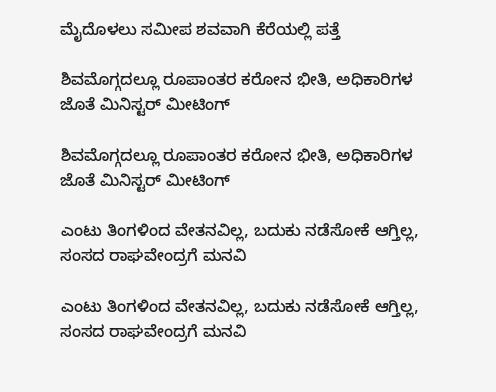ಮೈದೊಳಲು ಸಮೀಪ ಶವವಾಗಿ ಕೆರೆಯಲ್ಲಿ ಪತ್ತೆ

ಶಿವಮೊಗ್ಗದಲ್ಲೂ ರೂಪಾಂತರ ಕರೋನ ಭೀತಿ, ಅಧಿಕಾರಿಗಳ ಜೊತೆ ಮಿನಿಸ್ಟರ್ ಮೀಟಿಂಗ್

ಶಿವಮೊಗ್ಗದಲ್ಲೂ ರೂಪಾಂತರ ಕರೋನ ಭೀತಿ, ಅಧಿಕಾರಿಗಳ ಜೊತೆ ಮಿನಿಸ್ಟರ್ ಮೀಟಿಂಗ್

ಎಂಟು ತಿಂಗಳಿಂದ ವೇತನವಿಲ್ಲ, ಬದುಕು ನಡೆಸೋಕೆ ಆಗ್ತಿಲ್ಲ, ಸಂಸದ ರಾಘವೇಂದ್ರಗೆ ಮನವಿ

ಎಂಟು ತಿಂಗಳಿಂದ ವೇತನವಿಲ್ಲ, ಬದುಕು ನಡೆಸೋಕೆ ಆಗ್ತಿಲ್ಲ, ಸಂಸದ ರಾಘವೇಂದ್ರಗೆ ಮನವಿ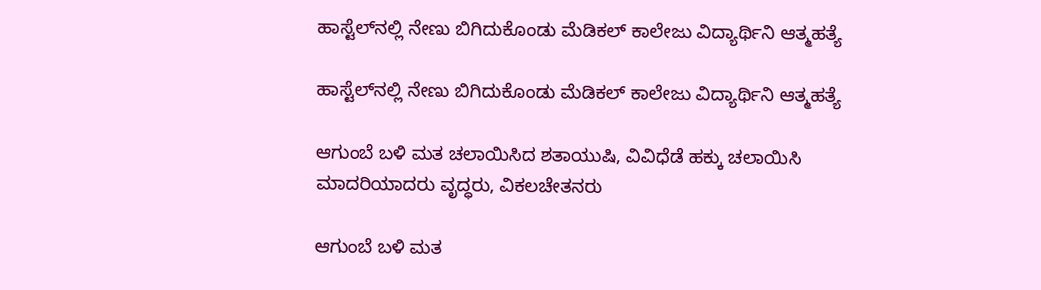ಹಾಸ್ಟೆಲ್‌ನಲ್ಲಿ ನೇಣು ಬಿಗಿದುಕೊಂಡು ಮೆಡಿಕಲ್ ಕಾಲೇಜು ವಿದ್ಯಾರ್ಥಿನಿ ಆತ್ಮಹತ್ಯೆ

ಹಾಸ್ಟೆಲ್‌ನಲ್ಲಿ ನೇಣು ಬಿಗಿದುಕೊಂಡು ಮೆಡಿಕಲ್ ಕಾಲೇಜು ವಿದ್ಯಾರ್ಥಿನಿ ಆತ್ಮಹತ್ಯೆ

ಆಗುಂಬೆ ಬಳಿ ಮತ ಚಲಾಯಿಸಿದ ಶತಾಯುಷಿ, ವಿವಿಧೆಡೆ ಹಕ್ಕು ಚಲಾಯಿಸಿ ಮಾದರಿಯಾದರು ವೃದ್ಧರು, ವಿಕಲಚೇತನರು

ಆಗುಂಬೆ ಬಳಿ ಮತ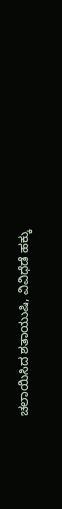ಚಲಾಯಿಸಿದ ಶತಾಯುಷಿ, ವಿವಿಧೆಡೆ ಹಕ್ಕು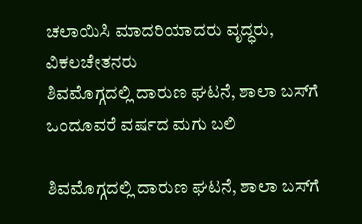ಚಲಾಯಿಸಿ ಮಾದರಿಯಾದರು ವೃದ್ಧರು, ವಿಕಲಚೇತನರು
ಶಿವಮೊಗ್ಗದಲ್ಲಿ ದಾರುಣ ಘಟನೆ, ಶಾಲಾ ಬಸ್‌ಗೆ ಒಂದೂವರೆ ವರ್ಷದ ಮಗು ಬಲಿ

ಶಿವಮೊಗ್ಗದಲ್ಲಿ ದಾರುಣ ಘಟನೆ, ಶಾಲಾ ಬಸ್‌ಗೆ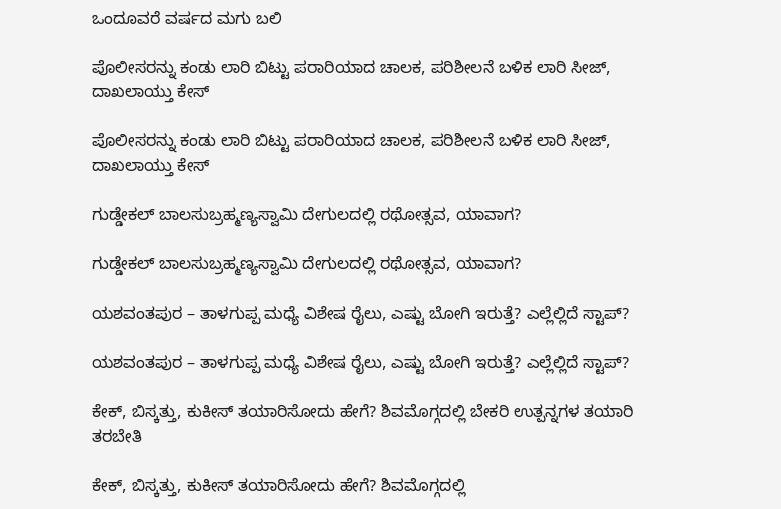ಒಂದೂವರೆ ವರ್ಷದ ಮಗು ಬಲಿ

ಪೊಲೀಸರನ್ನು ಕಂಡು ಲಾರಿ ಬಿಟ್ಟು ಪರಾರಿಯಾದ ಚಾಲಕ, ಪರಿಶೀಲನೆ ಬಳಿಕ ಲಾರಿ ಸೀಜ್‌, ದಾಖಲಾಯ್ತು ಕೇಸ್

ಪೊಲೀಸರನ್ನು ಕಂಡು ಲಾರಿ ಬಿಟ್ಟು ಪರಾರಿಯಾದ ಚಾಲಕ, ಪರಿಶೀಲನೆ ಬಳಿಕ ಲಾರಿ ಸೀಜ್‌, ದಾಖಲಾಯ್ತು ಕೇಸ್

ಗುಡ್ಡೇಕಲ್‌ ಬಾಲಸುಬ್ರಹ್ಮಣ್ಯಸ್ವಾಮಿ ದೇಗುಲದಲ್ಲಿ ರಥೋತ್ಸವ, ಯಾವಾಗ?

ಗುಡ್ಡೇಕಲ್‌ ಬಾಲಸುಬ್ರಹ್ಮಣ್ಯಸ್ವಾಮಿ ದೇಗುಲದಲ್ಲಿ ರಥೋತ್ಸವ, ಯಾವಾಗ?

ಯಶವಂತಪುರ – ತಾಳಗುಪ್ಪ ಮಧ್ಯೆ ವಿಶೇಷ ರೈಲು, ಎಷ್ಟು ಬೋಗಿ ಇರುತ್ತೆ? ಎಲ್ಲೆಲ್ಲಿದೆ ಸ್ಟಾಪ್?

ಯಶವಂತಪುರ – ತಾಳಗುಪ್ಪ ಮಧ್ಯೆ ವಿಶೇಷ ರೈಲು, ಎಷ್ಟು ಬೋಗಿ ಇರುತ್ತೆ? ಎಲ್ಲೆಲ್ಲಿದೆ ಸ್ಟಾಪ್?

ಕೇಕ್‌, ಬಿಸ್ಕತ್ತು, ಕುಕೀಸ್‌ ತಯಾರಿಸೋದು ಹೇಗೆ? ಶಿವಮೊಗ್ಗದಲ್ಲಿ ಬೇಕರಿ ಉತ್ಪನ್ನಗಳ ತಯಾರಿ ತರಬೇತಿ

ಕೇಕ್‌, ಬಿಸ್ಕತ್ತು, ಕುಕೀಸ್‌ ತಯಾರಿಸೋದು ಹೇಗೆ? ಶಿವಮೊಗ್ಗದಲ್ಲಿ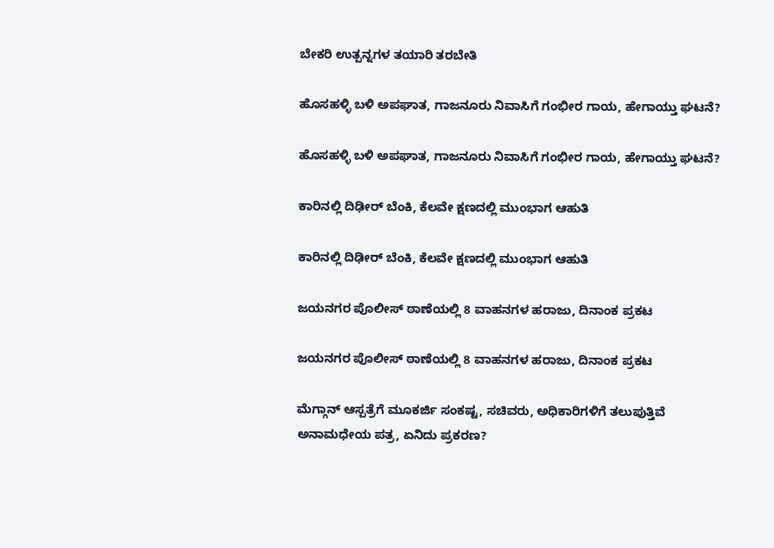ಬೇಕರಿ ಉತ್ಪನ್ನಗಳ ತಯಾರಿ ತರಬೇತಿ

ಹೊಸಹಳ್ಳಿ ಬಳಿ ಅಪಘಾತ, ಗಾಜನೂರು ನಿವಾಸಿಗೆ ಗಂಭೀರ ಗಾಯ, ಹೇಗಾಯ್ತು ಘಟನೆ?

ಹೊಸಹಳ್ಳಿ ಬಳಿ ಅಪಘಾತ, ಗಾಜನೂರು ನಿವಾಸಿಗೆ ಗಂಭೀರ ಗಾಯ, ಹೇಗಾಯ್ತು ಘಟನೆ?

ಕಾರಿನಲ್ಲಿ ದಿಢೀರ್‌ ಬೆಂಕಿ, ಕೆಲವೇ ಕ್ಷಣದಲ್ಲಿ ಮುಂಭಾಗ ಆಹುತಿ

ಕಾರಿನಲ್ಲಿ ದಿಢೀರ್‌ ಬೆಂಕಿ, ಕೆಲವೇ ಕ್ಷಣದಲ್ಲಿ ಮುಂಭಾಗ ಆಹುತಿ

ಜಯನಗರ ಪೊಲೀಸ್‌ ಠಾಣೆಯಲ್ಲಿ 8 ವಾಹನಗಳ ಹರಾಜು, ದಿನಾಂಕ ಪ್ರಕಟ

ಜಯನಗರ ಪೊಲೀಸ್‌ ಠಾಣೆಯಲ್ಲಿ 8 ವಾಹನಗಳ ಹರಾಜು, ದಿನಾಂಕ ಪ್ರಕಟ

ಮೆಗ್ಗಾನ್ ಆಸ್ಪತ್ರೆಗೆ ಮೂಕರ್ಜಿ ಸಂಕಷ್ಟ, ಸಚಿವರು, ಅಧಿಕಾರಿಗಳಿಗೆ ತಲುಪುತ್ತಿವೆ ಅನಾಮಧೇಯ ಪತ್ರ, ಏನಿದು ಪ್ರಕರಣ?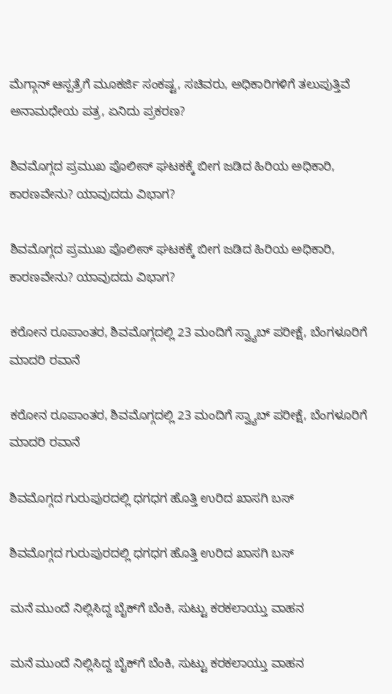ಮೆಗ್ಗಾನ್ ಆಸ್ಪತ್ರೆಗೆ ಮೂಕರ್ಜಿ ಸಂಕಷ್ಟ, ಸಚಿವರು, ಅಧಿಕಾರಿಗಳಿಗೆ ತಲುಪುತ್ತಿವೆ ಅನಾಮಧೇಯ ಪತ್ರ, ಏನಿದು ಪ್ರಕರಣ?

ಶಿವಮೊಗ್ಗದ ಪ್ರಮುಖ ಪೊಲೀಸ್ ಘಟಕಕ್ಕೆ ಬೀಗ ಜಡಿದ ಹಿರಿಯ ಅಧಿಕಾರಿ, ಕಾರಣವೇನು? ಯಾವುದದು ವಿಭಾಗ?

ಶಿವಮೊಗ್ಗದ ಪ್ರಮುಖ ಪೊಲೀಸ್ ಘಟಕಕ್ಕೆ ಬೀಗ ಜಡಿದ ಹಿರಿಯ ಅಧಿಕಾರಿ, ಕಾರಣವೇನು? ಯಾವುದದು ವಿಭಾಗ?

ಕರೋನ ರೂಪಾಂತರ, ಶಿವಮೊಗ್ಗದಲ್ಲಿ 23 ಮಂದಿಗೆ ಸ್ವ್ಯಾಬ್ ಪರೀಕ್ಷೆ, ಬೆಂಗಳೂರಿಗೆ ಮಾದರಿ ರವಾನೆ

ಕರೋನ ರೂಪಾಂತರ, ಶಿವಮೊಗ್ಗದಲ್ಲಿ 23 ಮಂದಿಗೆ ಸ್ವ್ಯಾಬ್ ಪರೀಕ್ಷೆ, ಬೆಂಗಳೂರಿಗೆ ಮಾದರಿ ರವಾನೆ

ಶಿವಮೊಗ್ಗದ ಗುರುಪುರದಲ್ಲಿ ಧಗಧಗ ಹೊತ್ತಿ ಉರಿದ ಖಾಸಗಿ ಬಸ್

ಶಿವಮೊಗ್ಗದ ಗುರುಪುರದಲ್ಲಿ ಧಗಧಗ ಹೊತ್ತಿ ಉರಿದ ಖಾಸಗಿ ಬಸ್

ಮನೆ ಮುಂದೆ ನಿಲ್ಲಿಸಿದ್ದ ಬೈಕ್‌ಗೆ ಬೆಂಕಿ, ಸುಟ್ಟು ಕರಕಲಾಯ್ತು ವಾಹನ

ಮನೆ ಮುಂದೆ ನಿಲ್ಲಿಸಿದ್ದ ಬೈಕ್‌ಗೆ ಬೆಂಕಿ, ಸುಟ್ಟು ಕರಕಲಾಯ್ತು ವಾಹನ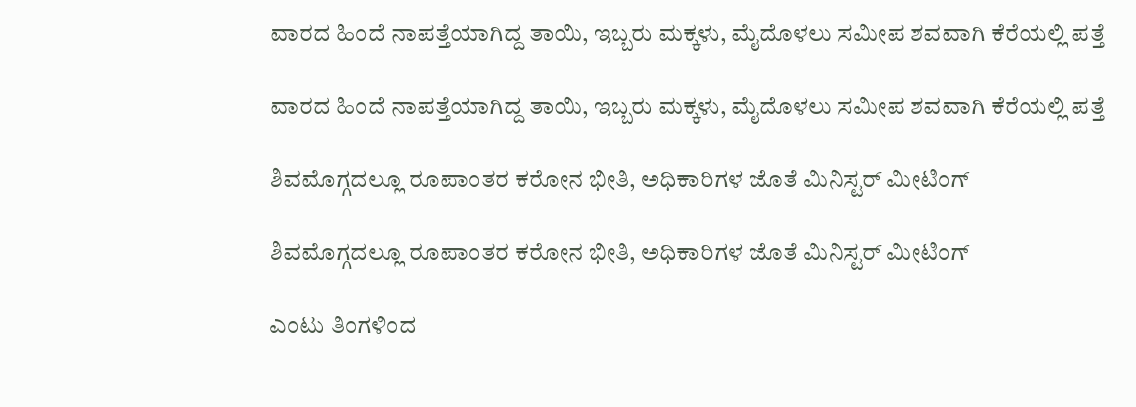ವಾರದ ಹಿಂದೆ ನಾಪತ್ತೆಯಾಗಿದ್ದ ತಾಯಿ, ಇಬ್ಬರು ಮಕ್ಕಳು, ಮೈದೊಳಲು ಸಮೀಪ ಶವವಾಗಿ ಕೆರೆಯಲ್ಲಿ ಪತ್ತೆ

ವಾರದ ಹಿಂದೆ ನಾಪತ್ತೆಯಾಗಿದ್ದ ತಾಯಿ, ಇಬ್ಬರು ಮಕ್ಕಳು, ಮೈದೊಳಲು ಸಮೀಪ ಶವವಾಗಿ ಕೆರೆಯಲ್ಲಿ ಪತ್ತೆ

ಶಿವಮೊಗ್ಗದಲ್ಲೂ ರೂಪಾಂತರ ಕರೋನ ಭೀತಿ, ಅಧಿಕಾರಿಗಳ ಜೊತೆ ಮಿನಿಸ್ಟರ್ ಮೀಟಿಂಗ್

ಶಿವಮೊಗ್ಗದಲ್ಲೂ ರೂಪಾಂತರ ಕರೋನ ಭೀತಿ, ಅಧಿಕಾರಿಗಳ ಜೊತೆ ಮಿನಿಸ್ಟರ್ ಮೀಟಿಂಗ್

ಎಂಟು ತಿಂಗಳಿಂದ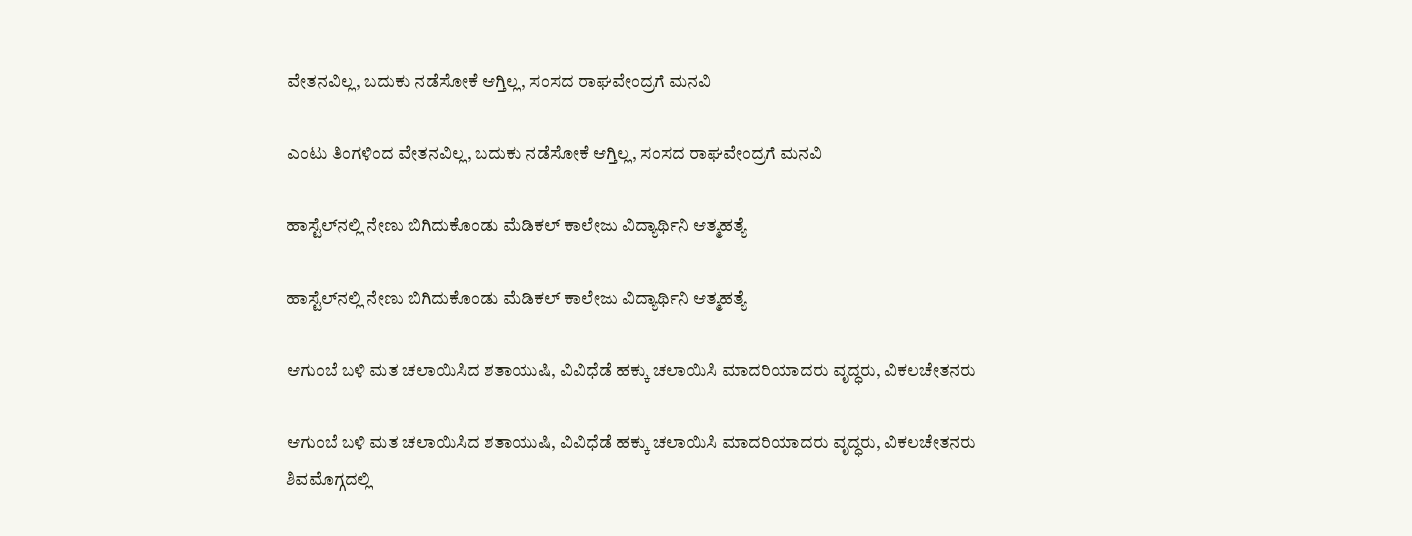ವೇತನವಿಲ್ಲ, ಬದುಕು ನಡೆಸೋಕೆ ಆಗ್ತಿಲ್ಲ, ಸಂಸದ ರಾಘವೇಂದ್ರಗೆ ಮನವಿ

ಎಂಟು ತಿಂಗಳಿಂದ ವೇತನವಿಲ್ಲ, ಬದುಕು ನಡೆಸೋಕೆ ಆಗ್ತಿಲ್ಲ, ಸಂಸದ ರಾಘವೇಂದ್ರಗೆ ಮನವಿ

ಹಾಸ್ಟೆಲ್‌ನಲ್ಲಿ ನೇಣು ಬಿಗಿದುಕೊಂಡು ಮೆಡಿಕಲ್ ಕಾಲೇಜು ವಿದ್ಯಾರ್ಥಿನಿ ಆತ್ಮಹತ್ಯೆ

ಹಾಸ್ಟೆಲ್‌ನಲ್ಲಿ ನೇಣು ಬಿಗಿದುಕೊಂಡು ಮೆಡಿಕಲ್ ಕಾಲೇಜು ವಿದ್ಯಾರ್ಥಿನಿ ಆತ್ಮಹತ್ಯೆ

ಆಗುಂಬೆ ಬಳಿ ಮತ ಚಲಾಯಿಸಿದ ಶತಾಯುಷಿ, ವಿವಿಧೆಡೆ ಹಕ್ಕು ಚಲಾಯಿಸಿ ಮಾದರಿಯಾದರು ವೃದ್ಧರು, ವಿಕಲಚೇತನರು

ಆಗುಂಬೆ ಬಳಿ ಮತ ಚಲಾಯಿಸಿದ ಶತಾಯುಷಿ, ವಿವಿಧೆಡೆ ಹಕ್ಕು ಚಲಾಯಿಸಿ ಮಾದರಿಯಾದರು ವೃದ್ಧರು, ವಿಕಲಚೇತನರು
ಶಿವಮೊಗ್ಗದಲ್ಲಿ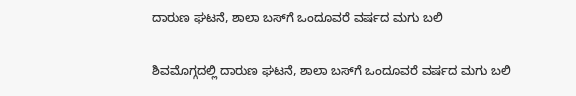ದಾರುಣ ಘಟನೆ, ಶಾಲಾ ಬಸ್‌ಗೆ ಒಂದೂವರೆ ವರ್ಷದ ಮಗು ಬಲಿ

ಶಿವಮೊಗ್ಗದಲ್ಲಿ ದಾರುಣ ಘಟನೆ, ಶಾಲಾ ಬಸ್‌ಗೆ ಒಂದೂವರೆ ವರ್ಷದ ಮಗು ಬಲಿ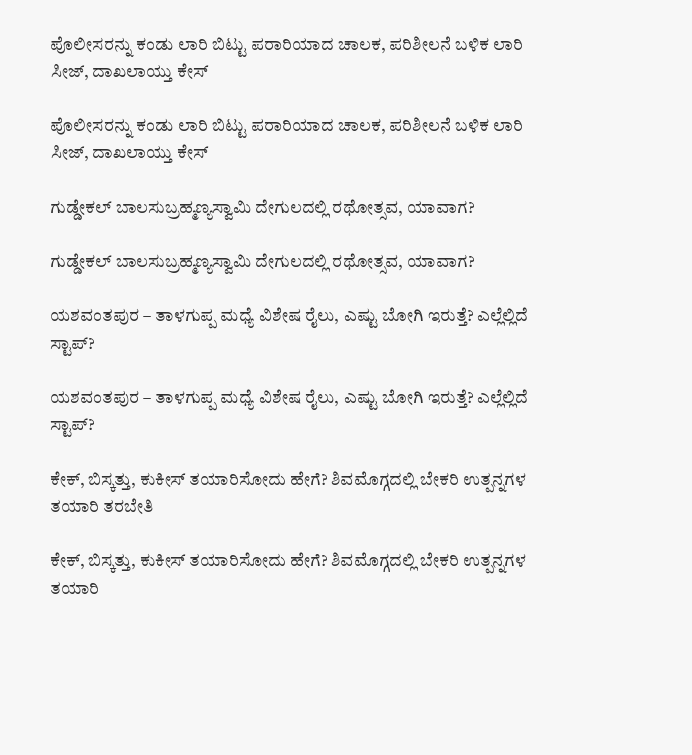ಪೊಲೀಸರನ್ನು ಕಂಡು ಲಾರಿ ಬಿಟ್ಟು ಪರಾರಿಯಾದ ಚಾಲಕ, ಪರಿಶೀಲನೆ ಬಳಿಕ ಲಾರಿ ಸೀಜ್‌, ದಾಖಲಾಯ್ತು ಕೇಸ್

ಪೊಲೀಸರನ್ನು ಕಂಡು ಲಾರಿ ಬಿಟ್ಟು ಪರಾರಿಯಾದ ಚಾಲಕ, ಪರಿಶೀಲನೆ ಬಳಿಕ ಲಾರಿ ಸೀಜ್‌, ದಾಖಲಾಯ್ತು ಕೇಸ್

ಗುಡ್ಡೇಕಲ್‌ ಬಾಲಸುಬ್ರಹ್ಮಣ್ಯಸ್ವಾಮಿ ದೇಗುಲದಲ್ಲಿ ರಥೋತ್ಸವ, ಯಾವಾಗ?

ಗುಡ್ಡೇಕಲ್‌ ಬಾಲಸುಬ್ರಹ್ಮಣ್ಯಸ್ವಾಮಿ ದೇಗುಲದಲ್ಲಿ ರಥೋತ್ಸವ, ಯಾವಾಗ?

ಯಶವಂತಪುರ – ತಾಳಗುಪ್ಪ ಮಧ್ಯೆ ವಿಶೇಷ ರೈಲು, ಎಷ್ಟು ಬೋಗಿ ಇರುತ್ತೆ? ಎಲ್ಲೆಲ್ಲಿದೆ ಸ್ಟಾಪ್?

ಯಶವಂತಪುರ – ತಾಳಗುಪ್ಪ ಮಧ್ಯೆ ವಿಶೇಷ ರೈಲು, ಎಷ್ಟು ಬೋಗಿ ಇರುತ್ತೆ? ಎಲ್ಲೆಲ್ಲಿದೆ ಸ್ಟಾಪ್?

ಕೇಕ್‌, ಬಿಸ್ಕತ್ತು, ಕುಕೀಸ್‌ ತಯಾರಿಸೋದು ಹೇಗೆ? ಶಿವಮೊಗ್ಗದಲ್ಲಿ ಬೇಕರಿ ಉತ್ಪನ್ನಗಳ ತಯಾರಿ ತರಬೇತಿ

ಕೇಕ್‌, ಬಿಸ್ಕತ್ತು, ಕುಕೀಸ್‌ ತಯಾರಿಸೋದು ಹೇಗೆ? ಶಿವಮೊಗ್ಗದಲ್ಲಿ ಬೇಕರಿ ಉತ್ಪನ್ನಗಳ ತಯಾರಿ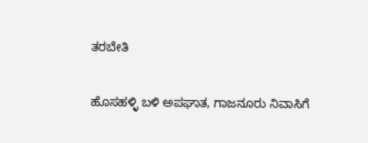ತರಬೇತಿ

ಹೊಸಹಳ್ಳಿ ಬಳಿ ಅಪಘಾತ, ಗಾಜನೂರು ನಿವಾಸಿಗೆ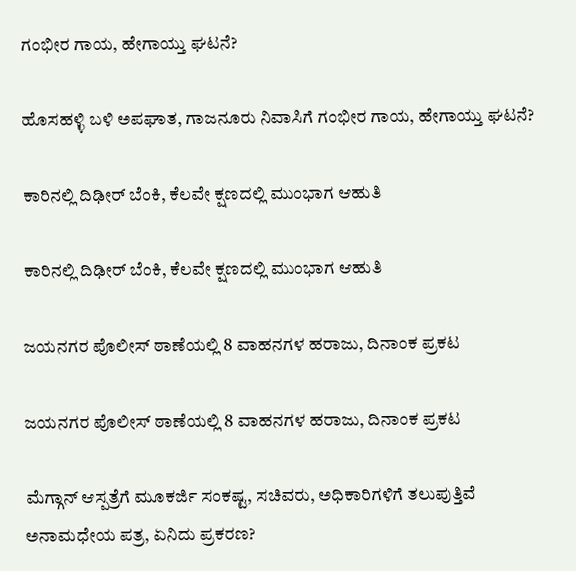ಗಂಭೀರ ಗಾಯ, ಹೇಗಾಯ್ತು ಘಟನೆ?

ಹೊಸಹಳ್ಳಿ ಬಳಿ ಅಪಘಾತ, ಗಾಜನೂರು ನಿವಾಸಿಗೆ ಗಂಭೀರ ಗಾಯ, ಹೇಗಾಯ್ತು ಘಟನೆ?

ಕಾರಿನಲ್ಲಿ ದಿಢೀರ್‌ ಬೆಂಕಿ, ಕೆಲವೇ ಕ್ಷಣದಲ್ಲಿ ಮುಂಭಾಗ ಆಹುತಿ

ಕಾರಿನಲ್ಲಿ ದಿಢೀರ್‌ ಬೆಂಕಿ, ಕೆಲವೇ ಕ್ಷಣದಲ್ಲಿ ಮುಂಭಾಗ ಆಹುತಿ

ಜಯನಗರ ಪೊಲೀಸ್‌ ಠಾಣೆಯಲ್ಲಿ 8 ವಾಹನಗಳ ಹರಾಜು, ದಿನಾಂಕ ಪ್ರಕಟ

ಜಯನಗರ ಪೊಲೀಸ್‌ ಠಾಣೆಯಲ್ಲಿ 8 ವಾಹನಗಳ ಹರಾಜು, ದಿನಾಂಕ ಪ್ರಕಟ

ಮೆಗ್ಗಾನ್ ಆಸ್ಪತ್ರೆಗೆ ಮೂಕರ್ಜಿ ಸಂಕಷ್ಟ, ಸಚಿವರು, ಅಧಿಕಾರಿಗಳಿಗೆ ತಲುಪುತ್ತಿವೆ ಅನಾಮಧೇಯ ಪತ್ರ, ಏನಿದು ಪ್ರಕರಣ?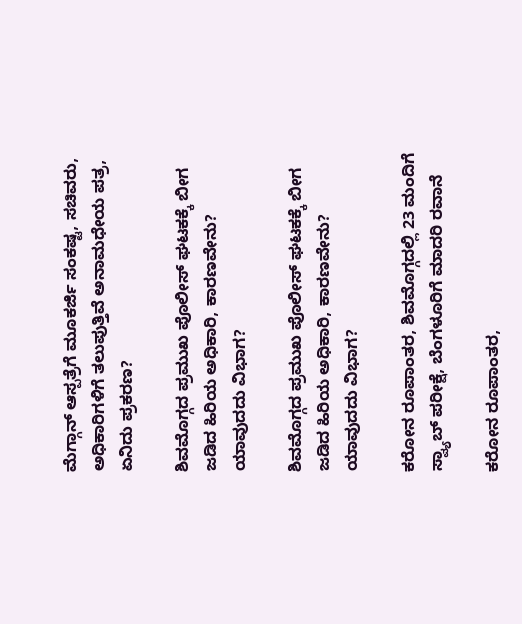ಮೆಗ್ಗಾನ್ ಆಸ್ಪತ್ರೆಗೆ ಮೂಕರ್ಜಿ ಸಂಕಷ್ಟ, ಸಚಿವರು, ಅಧಿಕಾರಿಗಳಿಗೆ ತಲುಪುತ್ತಿವೆ ಅನಾಮಧೇಯ ಪತ್ರ, ಏನಿದು ಪ್ರಕರಣ?

ಶಿವಮೊಗ್ಗದ ಪ್ರಮುಖ ಪೊಲೀಸ್ ಘಟಕಕ್ಕೆ ಬೀಗ ಜಡಿದ ಹಿರಿಯ ಅಧಿಕಾರಿ, ಕಾರಣವೇನು? ಯಾವುದದು ವಿಭಾಗ?

ಶಿವಮೊಗ್ಗದ ಪ್ರಮುಖ ಪೊಲೀಸ್ ಘಟಕಕ್ಕೆ ಬೀಗ ಜಡಿದ ಹಿರಿಯ ಅಧಿಕಾರಿ, ಕಾರಣವೇನು? ಯಾವುದದು ವಿಭಾಗ?

ಕರೋನ ರೂಪಾಂತರ, ಶಿವಮೊಗ್ಗದಲ್ಲಿ 23 ಮಂದಿಗೆ ಸ್ವ್ಯಾಬ್ ಪರೀಕ್ಷೆ, ಬೆಂಗಳೂರಿಗೆ ಮಾದರಿ ರವಾನೆ

ಕರೋನ ರೂಪಾಂತರ,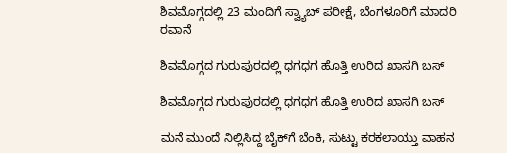ಶಿವಮೊಗ್ಗದಲ್ಲಿ 23 ಮಂದಿಗೆ ಸ್ವ್ಯಾಬ್ ಪರೀಕ್ಷೆ, ಬೆಂಗಳೂರಿಗೆ ಮಾದರಿ ರವಾನೆ

ಶಿವಮೊಗ್ಗದ ಗುರುಪುರದಲ್ಲಿ ಧಗಧಗ ಹೊತ್ತಿ ಉರಿದ ಖಾಸಗಿ ಬಸ್

ಶಿವಮೊಗ್ಗದ ಗುರುಪುರದಲ್ಲಿ ಧಗಧಗ ಹೊತ್ತಿ ಉರಿದ ಖಾಸಗಿ ಬಸ್

ಮನೆ ಮುಂದೆ ನಿಲ್ಲಿಸಿದ್ದ ಬೈಕ್‌ಗೆ ಬೆಂಕಿ, ಸುಟ್ಟು ಕರಕಲಾಯ್ತು ವಾಹನ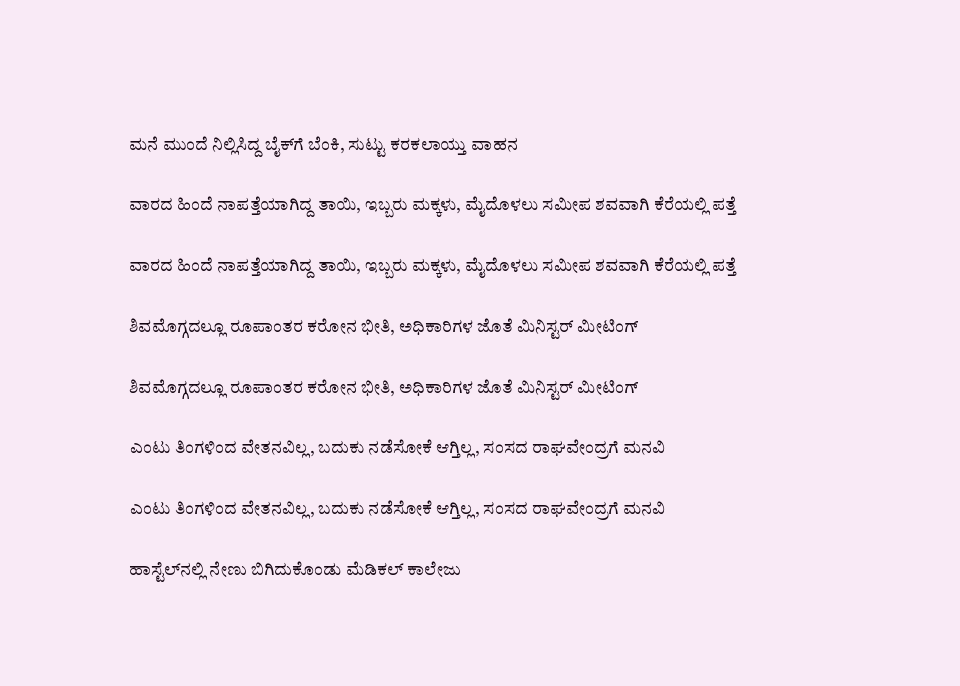ಮನೆ ಮುಂದೆ ನಿಲ್ಲಿಸಿದ್ದ ಬೈಕ್‌ಗೆ ಬೆಂಕಿ, ಸುಟ್ಟು ಕರಕಲಾಯ್ತು ವಾಹನ

ವಾರದ ಹಿಂದೆ ನಾಪತ್ತೆಯಾಗಿದ್ದ ತಾಯಿ, ಇಬ್ಬರು ಮಕ್ಕಳು, ಮೈದೊಳಲು ಸಮೀಪ ಶವವಾಗಿ ಕೆರೆಯಲ್ಲಿ ಪತ್ತೆ

ವಾರದ ಹಿಂದೆ ನಾಪತ್ತೆಯಾಗಿದ್ದ ತಾಯಿ, ಇಬ್ಬರು ಮಕ್ಕಳು, ಮೈದೊಳಲು ಸಮೀಪ ಶವವಾಗಿ ಕೆರೆಯಲ್ಲಿ ಪತ್ತೆ

ಶಿವಮೊಗ್ಗದಲ್ಲೂ ರೂಪಾಂತರ ಕರೋನ ಭೀತಿ, ಅಧಿಕಾರಿಗಳ ಜೊತೆ ಮಿನಿಸ್ಟರ್ ಮೀಟಿಂಗ್

ಶಿವಮೊಗ್ಗದಲ್ಲೂ ರೂಪಾಂತರ ಕರೋನ ಭೀತಿ, ಅಧಿಕಾರಿಗಳ ಜೊತೆ ಮಿನಿಸ್ಟರ್ ಮೀಟಿಂಗ್

ಎಂಟು ತಿಂಗಳಿಂದ ವೇತನವಿಲ್ಲ, ಬದುಕು ನಡೆಸೋಕೆ ಆಗ್ತಿಲ್ಲ, ಸಂಸದ ರಾಘವೇಂದ್ರಗೆ ಮನವಿ

ಎಂಟು ತಿಂಗಳಿಂದ ವೇತನವಿಲ್ಲ, ಬದುಕು ನಡೆಸೋಕೆ ಆಗ್ತಿಲ್ಲ, ಸಂಸದ ರಾಘವೇಂದ್ರಗೆ ಮನವಿ

ಹಾಸ್ಟೆಲ್‌ನಲ್ಲಿ ನೇಣು ಬಿಗಿದುಕೊಂಡು ಮೆಡಿಕಲ್ ಕಾಲೇಜು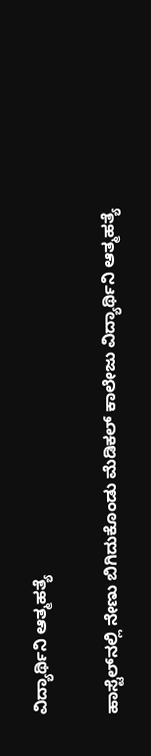ವಿದ್ಯಾರ್ಥಿನಿ ಆತ್ಮಹತ್ಯೆ

ಹಾಸ್ಟೆಲ್‌ನಲ್ಲಿ ನೇಣು ಬಿಗಿದುಕೊಂಡು ಮೆಡಿಕಲ್ ಕಾಲೇಜು ವಿದ್ಯಾರ್ಥಿನಿ ಆತ್ಮಹತ್ಯೆ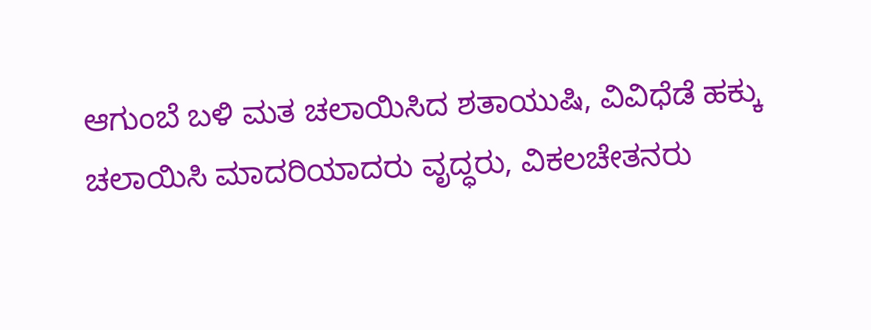ಆಗುಂಬೆ ಬಳಿ ಮತ ಚಲಾಯಿಸಿದ ಶತಾಯುಷಿ, ವಿವಿಧೆಡೆ ಹಕ್ಕು ಚಲಾಯಿಸಿ ಮಾದರಿಯಾದರು ವೃದ್ಧರು, ವಿಕಲಚೇತನರು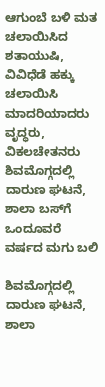ಆಗುಂಬೆ ಬಳಿ ಮತ ಚಲಾಯಿಸಿದ ಶತಾಯುಷಿ, ವಿವಿಧೆಡೆ ಹಕ್ಕು ಚಲಾಯಿಸಿ ಮಾದರಿಯಾದರು ವೃದ್ಧರು, ವಿಕಲಚೇತನರು
ಶಿವಮೊಗ್ಗದಲ್ಲಿ ದಾರುಣ ಘಟನೆ, ಶಾಲಾ ಬಸ್‌ಗೆ ಒಂದೂವರೆ ವರ್ಷದ ಮಗು ಬಲಿ

ಶಿವಮೊಗ್ಗದಲ್ಲಿ ದಾರುಣ ಘಟನೆ, ಶಾಲಾ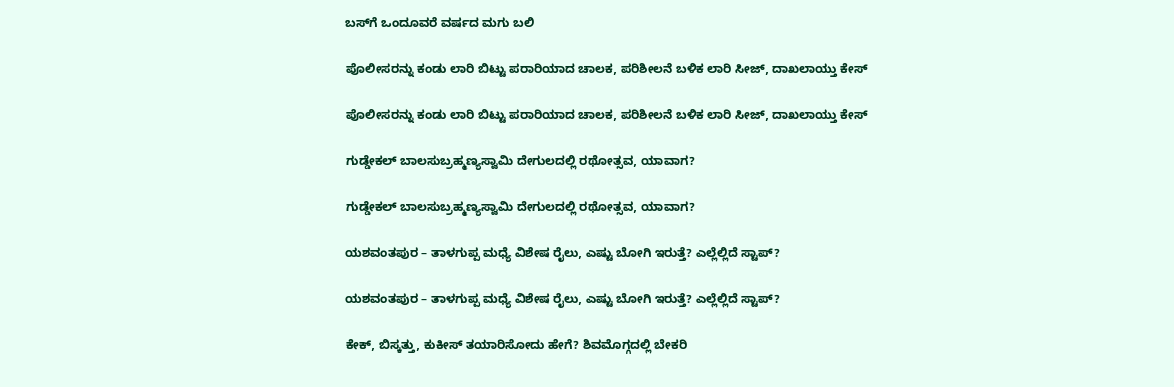ಬಸ್‌ಗೆ ಒಂದೂವರೆ ವರ್ಷದ ಮಗು ಬಲಿ

ಪೊಲೀಸರನ್ನು ಕಂಡು ಲಾರಿ ಬಿಟ್ಟು ಪರಾರಿಯಾದ ಚಾಲಕ, ಪರಿಶೀಲನೆ ಬಳಿಕ ಲಾರಿ ಸೀಜ್‌, ದಾಖಲಾಯ್ತು ಕೇಸ್

ಪೊಲೀಸರನ್ನು ಕಂಡು ಲಾರಿ ಬಿಟ್ಟು ಪರಾರಿಯಾದ ಚಾಲಕ, ಪರಿಶೀಲನೆ ಬಳಿಕ ಲಾರಿ ಸೀಜ್‌, ದಾಖಲಾಯ್ತು ಕೇಸ್

ಗುಡ್ಡೇಕಲ್‌ ಬಾಲಸುಬ್ರಹ್ಮಣ್ಯಸ್ವಾಮಿ ದೇಗುಲದಲ್ಲಿ ರಥೋತ್ಸವ, ಯಾವಾಗ?

ಗುಡ್ಡೇಕಲ್‌ ಬಾಲಸುಬ್ರಹ್ಮಣ್ಯಸ್ವಾಮಿ ದೇಗುಲದಲ್ಲಿ ರಥೋತ್ಸವ, ಯಾವಾಗ?

ಯಶವಂತಪುರ – ತಾಳಗುಪ್ಪ ಮಧ್ಯೆ ವಿಶೇಷ ರೈಲು, ಎಷ್ಟು ಬೋಗಿ ಇರುತ್ತೆ? ಎಲ್ಲೆಲ್ಲಿದೆ ಸ್ಟಾಪ್?

ಯಶವಂತಪುರ – ತಾಳಗುಪ್ಪ ಮಧ್ಯೆ ವಿಶೇಷ ರೈಲು, ಎಷ್ಟು ಬೋಗಿ ಇರುತ್ತೆ? ಎಲ್ಲೆಲ್ಲಿದೆ ಸ್ಟಾಪ್?

ಕೇಕ್‌, ಬಿಸ್ಕತ್ತು, ಕುಕೀಸ್‌ ತಯಾರಿಸೋದು ಹೇಗೆ? ಶಿವಮೊಗ್ಗದಲ್ಲಿ ಬೇಕರಿ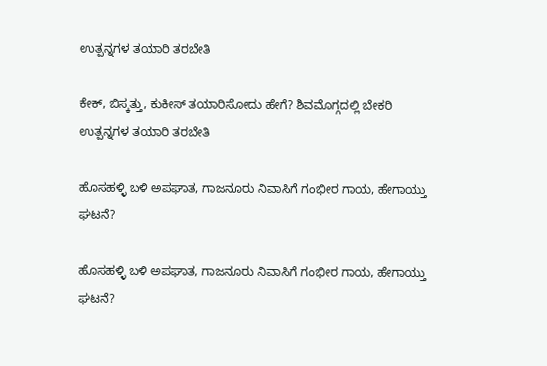ಉತ್ಪನ್ನಗಳ ತಯಾರಿ ತರಬೇತಿ

ಕೇಕ್‌, ಬಿಸ್ಕತ್ತು, ಕುಕೀಸ್‌ ತಯಾರಿಸೋದು ಹೇಗೆ? ಶಿವಮೊಗ್ಗದಲ್ಲಿ ಬೇಕರಿ ಉತ್ಪನ್ನಗಳ ತಯಾರಿ ತರಬೇತಿ

ಹೊಸಹಳ್ಳಿ ಬಳಿ ಅಪಘಾತ, ಗಾಜನೂರು ನಿವಾಸಿಗೆ ಗಂಭೀರ ಗಾಯ, ಹೇಗಾಯ್ತು ಘಟನೆ?

ಹೊಸಹಳ್ಳಿ ಬಳಿ ಅಪಘಾತ, ಗಾಜನೂರು ನಿವಾಸಿಗೆ ಗಂಭೀರ ಗಾಯ, ಹೇಗಾಯ್ತು ಘಟನೆ?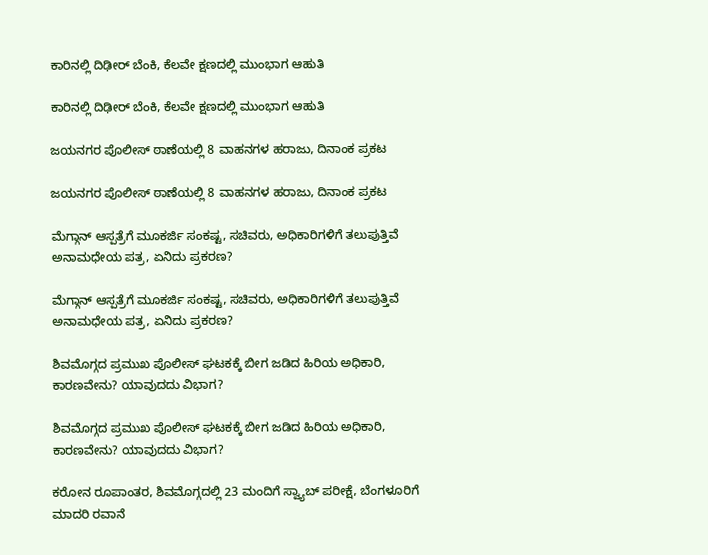ಕಾರಿನಲ್ಲಿ ದಿಢೀರ್‌ ಬೆಂಕಿ, ಕೆಲವೇ ಕ್ಷಣದಲ್ಲಿ ಮುಂಭಾಗ ಆಹುತಿ

ಕಾರಿನಲ್ಲಿ ದಿಢೀರ್‌ ಬೆಂಕಿ, ಕೆಲವೇ ಕ್ಷಣದಲ್ಲಿ ಮುಂಭಾಗ ಆಹುತಿ

ಜಯನಗರ ಪೊಲೀಸ್‌ ಠಾಣೆಯಲ್ಲಿ 8 ವಾಹನಗಳ ಹರಾಜು, ದಿನಾಂಕ ಪ್ರಕಟ

ಜಯನಗರ ಪೊಲೀಸ್‌ ಠಾಣೆಯಲ್ಲಿ 8 ವಾಹನಗಳ ಹರಾಜು, ದಿನಾಂಕ ಪ್ರಕಟ

ಮೆಗ್ಗಾನ್ ಆಸ್ಪತ್ರೆಗೆ ಮೂಕರ್ಜಿ ಸಂಕಷ್ಟ, ಸಚಿವರು, ಅಧಿಕಾರಿಗಳಿಗೆ ತಲುಪುತ್ತಿವೆ ಅನಾಮಧೇಯ ಪತ್ರ, ಏನಿದು ಪ್ರಕರಣ?

ಮೆಗ್ಗಾನ್ ಆಸ್ಪತ್ರೆಗೆ ಮೂಕರ್ಜಿ ಸಂಕಷ್ಟ, ಸಚಿವರು, ಅಧಿಕಾರಿಗಳಿಗೆ ತಲುಪುತ್ತಿವೆ ಅನಾಮಧೇಯ ಪತ್ರ, ಏನಿದು ಪ್ರಕರಣ?

ಶಿವಮೊಗ್ಗದ ಪ್ರಮುಖ ಪೊಲೀಸ್ ಘಟಕಕ್ಕೆ ಬೀಗ ಜಡಿದ ಹಿರಿಯ ಅಧಿಕಾರಿ, ಕಾರಣವೇನು? ಯಾವುದದು ವಿಭಾಗ?

ಶಿವಮೊಗ್ಗದ ಪ್ರಮುಖ ಪೊಲೀಸ್ ಘಟಕಕ್ಕೆ ಬೀಗ ಜಡಿದ ಹಿರಿಯ ಅಧಿಕಾರಿ, ಕಾರಣವೇನು? ಯಾವುದದು ವಿಭಾಗ?

ಕರೋನ ರೂಪಾಂತರ, ಶಿವಮೊಗ್ಗದಲ್ಲಿ 23 ಮಂದಿಗೆ ಸ್ವ್ಯಾಬ್ ಪರೀಕ್ಷೆ, ಬೆಂಗಳೂರಿಗೆ ಮಾದರಿ ರವಾನೆ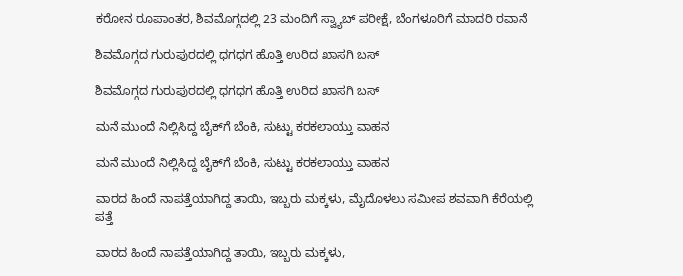ಕರೋನ ರೂಪಾಂತರ, ಶಿವಮೊಗ್ಗದಲ್ಲಿ 23 ಮಂದಿಗೆ ಸ್ವ್ಯಾಬ್ ಪರೀಕ್ಷೆ, ಬೆಂಗಳೂರಿಗೆ ಮಾದರಿ ರವಾನೆ

ಶಿವಮೊಗ್ಗದ ಗುರುಪುರದಲ್ಲಿ ಧಗಧಗ ಹೊತ್ತಿ ಉರಿದ ಖಾಸಗಿ ಬಸ್

ಶಿವಮೊಗ್ಗದ ಗುರುಪುರದಲ್ಲಿ ಧಗಧಗ ಹೊತ್ತಿ ಉರಿದ ಖಾಸಗಿ ಬಸ್

ಮನೆ ಮುಂದೆ ನಿಲ್ಲಿಸಿದ್ದ ಬೈಕ್‌ಗೆ ಬೆಂಕಿ, ಸುಟ್ಟು ಕರಕಲಾಯ್ತು ವಾಹನ

ಮನೆ ಮುಂದೆ ನಿಲ್ಲಿಸಿದ್ದ ಬೈಕ್‌ಗೆ ಬೆಂಕಿ, ಸುಟ್ಟು ಕರಕಲಾಯ್ತು ವಾಹನ

ವಾರದ ಹಿಂದೆ ನಾಪತ್ತೆಯಾಗಿದ್ದ ತಾಯಿ, ಇಬ್ಬರು ಮಕ್ಕಳು, ಮೈದೊಳಲು ಸಮೀಪ ಶವವಾಗಿ ಕೆರೆಯಲ್ಲಿ ಪತ್ತೆ

ವಾರದ ಹಿಂದೆ ನಾಪತ್ತೆಯಾಗಿದ್ದ ತಾಯಿ, ಇಬ್ಬರು ಮಕ್ಕಳು,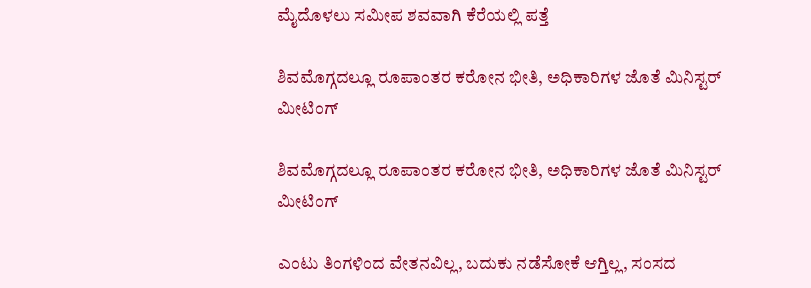ಮೈದೊಳಲು ಸಮೀಪ ಶವವಾಗಿ ಕೆರೆಯಲ್ಲಿ ಪತ್ತೆ

ಶಿವಮೊಗ್ಗದಲ್ಲೂ ರೂಪಾಂತರ ಕರೋನ ಭೀತಿ, ಅಧಿಕಾರಿಗಳ ಜೊತೆ ಮಿನಿಸ್ಟರ್ ಮೀಟಿಂಗ್

ಶಿವಮೊಗ್ಗದಲ್ಲೂ ರೂಪಾಂತರ ಕರೋನ ಭೀತಿ, ಅಧಿಕಾರಿಗಳ ಜೊತೆ ಮಿನಿಸ್ಟರ್ ಮೀಟಿಂಗ್

ಎಂಟು ತಿಂಗಳಿಂದ ವೇತನವಿಲ್ಲ, ಬದುಕು ನಡೆಸೋಕೆ ಆಗ್ತಿಲ್ಲ, ಸಂಸದ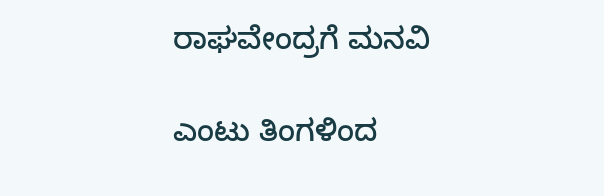ರಾಘವೇಂದ್ರಗೆ ಮನವಿ

ಎಂಟು ತಿಂಗಳಿಂದ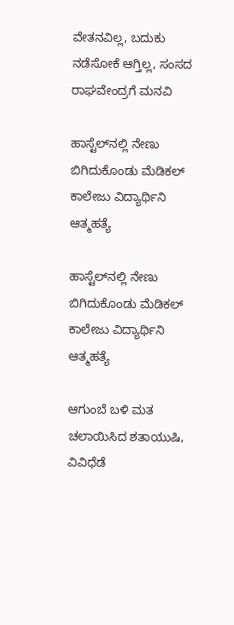ವೇತನವಿಲ್ಲ, ಬದುಕು ನಡೆಸೋಕೆ ಆಗ್ತಿಲ್ಲ, ಸಂಸದ ರಾಘವೇಂದ್ರಗೆ ಮನವಿ

ಹಾಸ್ಟೆಲ್‌ನಲ್ಲಿ ನೇಣು ಬಿಗಿದುಕೊಂಡು ಮೆಡಿಕಲ್ ಕಾಲೇಜು ವಿದ್ಯಾರ್ಥಿನಿ ಆತ್ಮಹತ್ಯೆ

ಹಾಸ್ಟೆಲ್‌ನಲ್ಲಿ ನೇಣು ಬಿಗಿದುಕೊಂಡು ಮೆಡಿಕಲ್ ಕಾಲೇಜು ವಿದ್ಯಾರ್ಥಿನಿ ಆತ್ಮಹತ್ಯೆ

ಆಗುಂಬೆ ಬಳಿ ಮತ ಚಲಾಯಿಸಿದ ಶತಾಯುಷಿ, ವಿವಿಧೆಡೆ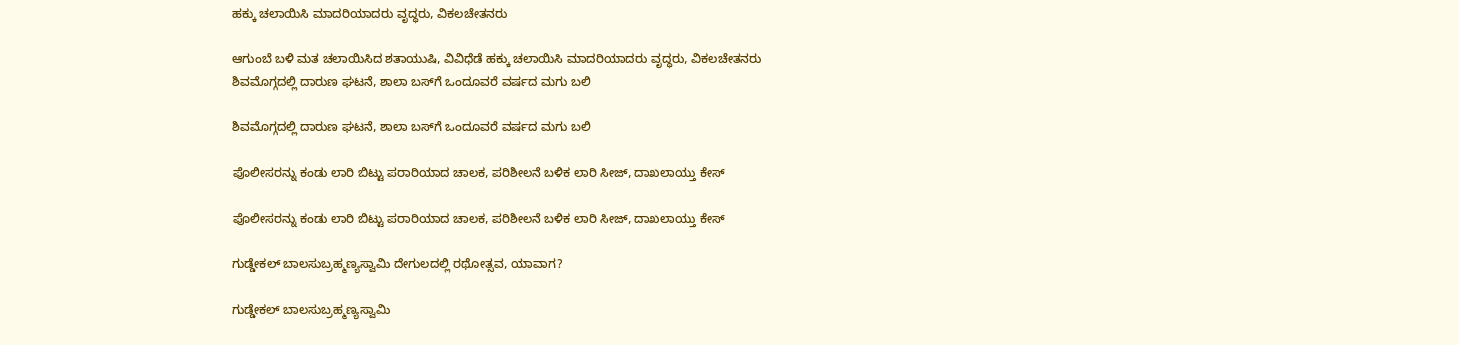ಹಕ್ಕು ಚಲಾಯಿಸಿ ಮಾದರಿಯಾದರು ವೃದ್ಧರು, ವಿಕಲಚೇತನರು

ಆಗುಂಬೆ ಬಳಿ ಮತ ಚಲಾಯಿಸಿದ ಶತಾಯುಷಿ, ವಿವಿಧೆಡೆ ಹಕ್ಕು ಚಲಾಯಿಸಿ ಮಾದರಿಯಾದರು ವೃದ್ಧರು, ವಿಕಲಚೇತನರು
ಶಿವಮೊಗ್ಗದಲ್ಲಿ ದಾರುಣ ಘಟನೆ, ಶಾಲಾ ಬಸ್‌ಗೆ ಒಂದೂವರೆ ವರ್ಷದ ಮಗು ಬಲಿ

ಶಿವಮೊಗ್ಗದಲ್ಲಿ ದಾರುಣ ಘಟನೆ, ಶಾಲಾ ಬಸ್‌ಗೆ ಒಂದೂವರೆ ವರ್ಷದ ಮಗು ಬಲಿ

ಪೊಲೀಸರನ್ನು ಕಂಡು ಲಾರಿ ಬಿಟ್ಟು ಪರಾರಿಯಾದ ಚಾಲಕ, ಪರಿಶೀಲನೆ ಬಳಿಕ ಲಾರಿ ಸೀಜ್‌, ದಾಖಲಾಯ್ತು ಕೇಸ್

ಪೊಲೀಸರನ್ನು ಕಂಡು ಲಾರಿ ಬಿಟ್ಟು ಪರಾರಿಯಾದ ಚಾಲಕ, ಪರಿಶೀಲನೆ ಬಳಿಕ ಲಾರಿ ಸೀಜ್‌, ದಾಖಲಾಯ್ತು ಕೇಸ್

ಗುಡ್ಡೇಕಲ್‌ ಬಾಲಸುಬ್ರಹ್ಮಣ್ಯಸ್ವಾಮಿ ದೇಗುಲದಲ್ಲಿ ರಥೋತ್ಸವ, ಯಾವಾಗ?

ಗುಡ್ಡೇಕಲ್‌ ಬಾಲಸುಬ್ರಹ್ಮಣ್ಯಸ್ವಾಮಿ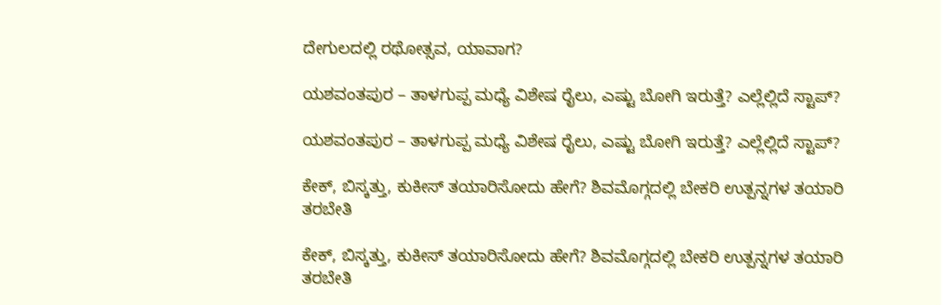ದೇಗುಲದಲ್ಲಿ ರಥೋತ್ಸವ, ಯಾವಾಗ?

ಯಶವಂತಪುರ – ತಾಳಗುಪ್ಪ ಮಧ್ಯೆ ವಿಶೇಷ ರೈಲು, ಎಷ್ಟು ಬೋಗಿ ಇರುತ್ತೆ? ಎಲ್ಲೆಲ್ಲಿದೆ ಸ್ಟಾಪ್?

ಯಶವಂತಪುರ – ತಾಳಗುಪ್ಪ ಮಧ್ಯೆ ವಿಶೇಷ ರೈಲು, ಎಷ್ಟು ಬೋಗಿ ಇರುತ್ತೆ? ಎಲ್ಲೆಲ್ಲಿದೆ ಸ್ಟಾಪ್?

ಕೇಕ್‌, ಬಿಸ್ಕತ್ತು, ಕುಕೀಸ್‌ ತಯಾರಿಸೋದು ಹೇಗೆ? ಶಿವಮೊಗ್ಗದಲ್ಲಿ ಬೇಕರಿ ಉತ್ಪನ್ನಗಳ ತಯಾರಿ ತರಬೇತಿ

ಕೇಕ್‌, ಬಿಸ್ಕತ್ತು, ಕುಕೀಸ್‌ ತಯಾರಿಸೋದು ಹೇಗೆ? ಶಿವಮೊಗ್ಗದಲ್ಲಿ ಬೇಕರಿ ಉತ್ಪನ್ನಗಳ ತಯಾರಿ ತರಬೇತಿ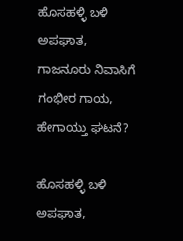ಹೊಸಹಳ್ಳಿ ಬಳಿ ಅಪಘಾತ, ಗಾಜನೂರು ನಿವಾಸಿಗೆ ಗಂಭೀರ ಗಾಯ, ಹೇಗಾಯ್ತು ಘಟನೆ?

ಹೊಸಹಳ್ಳಿ ಬಳಿ ಅಪಘಾತ,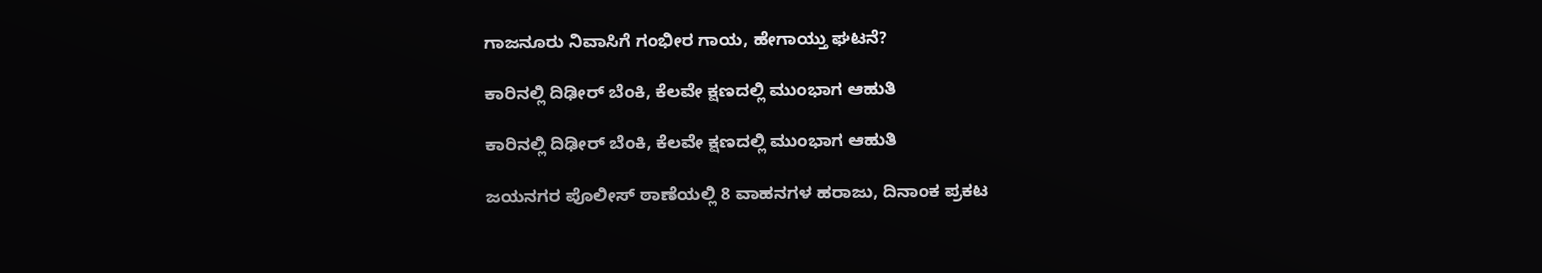ಗಾಜನೂರು ನಿವಾಸಿಗೆ ಗಂಭೀರ ಗಾಯ, ಹೇಗಾಯ್ತು ಘಟನೆ?

ಕಾರಿನಲ್ಲಿ ದಿಢೀರ್‌ ಬೆಂಕಿ, ಕೆಲವೇ ಕ್ಷಣದಲ್ಲಿ ಮುಂಭಾಗ ಆಹುತಿ

ಕಾರಿನಲ್ಲಿ ದಿಢೀರ್‌ ಬೆಂಕಿ, ಕೆಲವೇ ಕ್ಷಣದಲ್ಲಿ ಮುಂಭಾಗ ಆಹುತಿ

ಜಯನಗರ ಪೊಲೀಸ್‌ ಠಾಣೆಯಲ್ಲಿ 8 ವಾಹನಗಳ ಹರಾಜು, ದಿನಾಂಕ ಪ್ರಕಟ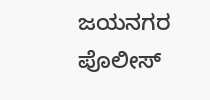ಜಯನಗರ ಪೊಲೀಸ್‌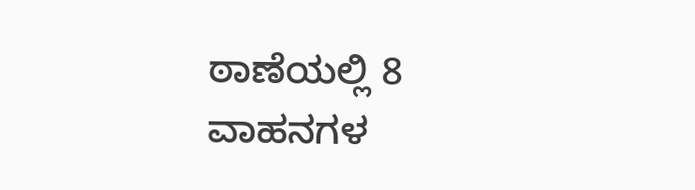ಠಾಣೆಯಲ್ಲಿ 8 ವಾಹನಗಳ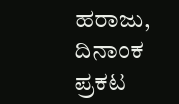ಹರಾಜು, ದಿನಾಂಕ ಪ್ರಕಟ